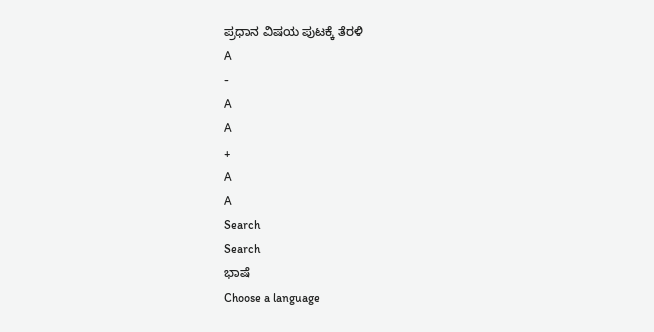ಪ್ರಧಾನ ವಿಷಯ ಪುಟಕ್ಕೆ ತೆರಳಿ
A
-
A
A
+
A
A
Search
Search
ಭಾಷೆ
Choose a language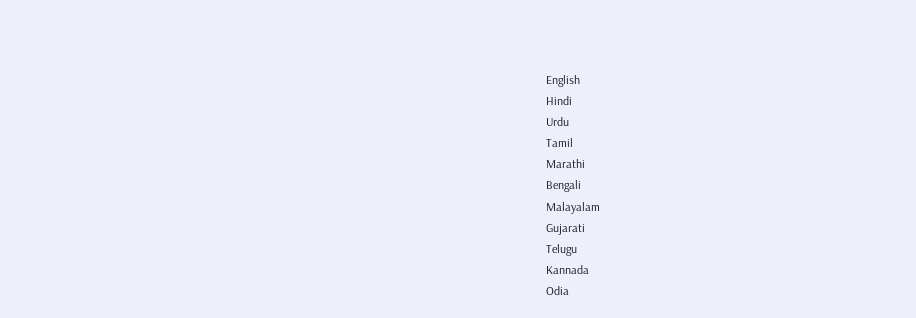English
Hindi
Urdu
Tamil
Marathi
Bengali
Malayalam
Gujarati
Telugu
Kannada
Odia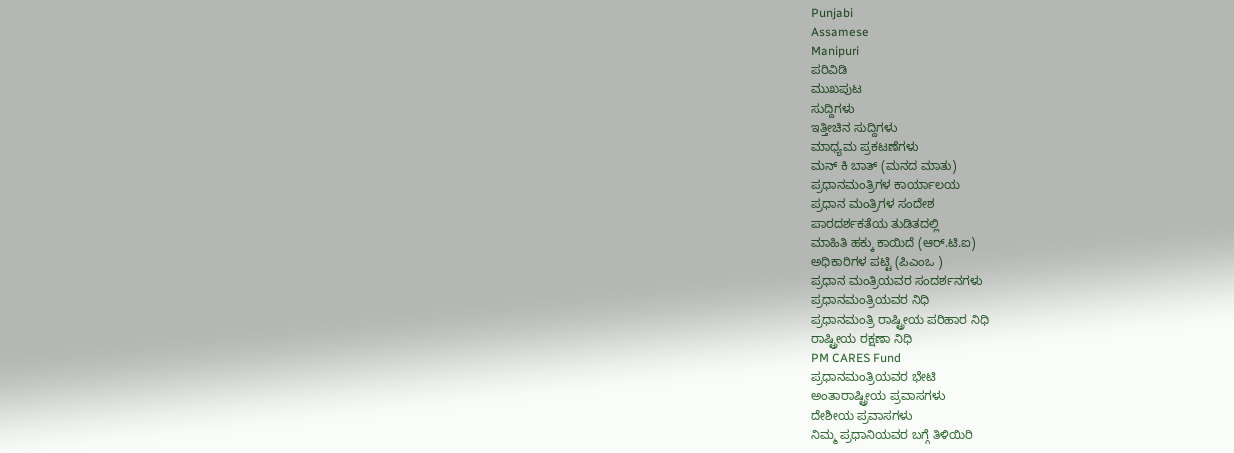Punjabi
Assamese
Manipuri
ಪರಿವಿಡಿ
ಮುಖಪುಟ
ಸುದ್ದಿಗಳು
ಇತ್ತೀಚಿನ ಸುದ್ದಿಗಳು
ಮಾಧ್ಯಮ ಪ್ರಕಟಣೆಗಳು
ಮನ್ ಕಿ ಬಾತ್ (ಮನದ ಮಾತು)
ಪ್ರಧಾನಮಂತ್ರಿಗಳ ಕಾರ್ಯಾಲಯ
ಪ್ರಧಾನ ಮಂತ್ರಿಗಳ ಸಂದೇಶ
ಪಾರದರ್ಶಕತೆಯ ತುಡಿತದಲ್ಲಿ
ಮಾಹಿತಿ ಹಕ್ಕು ಕಾಯಿದೆ (ಆರ್.ಟಿ.ಐ)
ಅಧಿಕಾರಿಗಳ ಪಟ್ಟಿ (ಪಿಎಂಒ )
ಪ್ರಧಾನ ಮಂತ್ರಿಯವರ ಸಂದರ್ಶನಗಳು
ಪ್ರಧಾನಮಂತ್ರಿಯವರ ನಿಧಿ
ಪ್ರಧಾನಮಂತ್ರಿ ರಾಷ್ಟ್ರೀಯ ಪರಿಹಾರ ನಿಧಿ
ರಾಷ್ಟ್ರೀಯ ರಕ್ಷಣಾ ನಿಧಿ
PM CARES Fund
ಪ್ರಧಾನಮಂತ್ರಿಯವರ ಭೇಟಿ
ಅಂತಾರಾಷ್ಟ್ರೀಯ ಪ್ರವಾಸಗಳು
ದೇಶೀಯ ಪ್ರವಾಸಗಳು
ನಿಮ್ಮ ಪ್ರಧಾನಿಯವರ ಬಗ್ಗೆ ತಿಳಿಯಿರಿ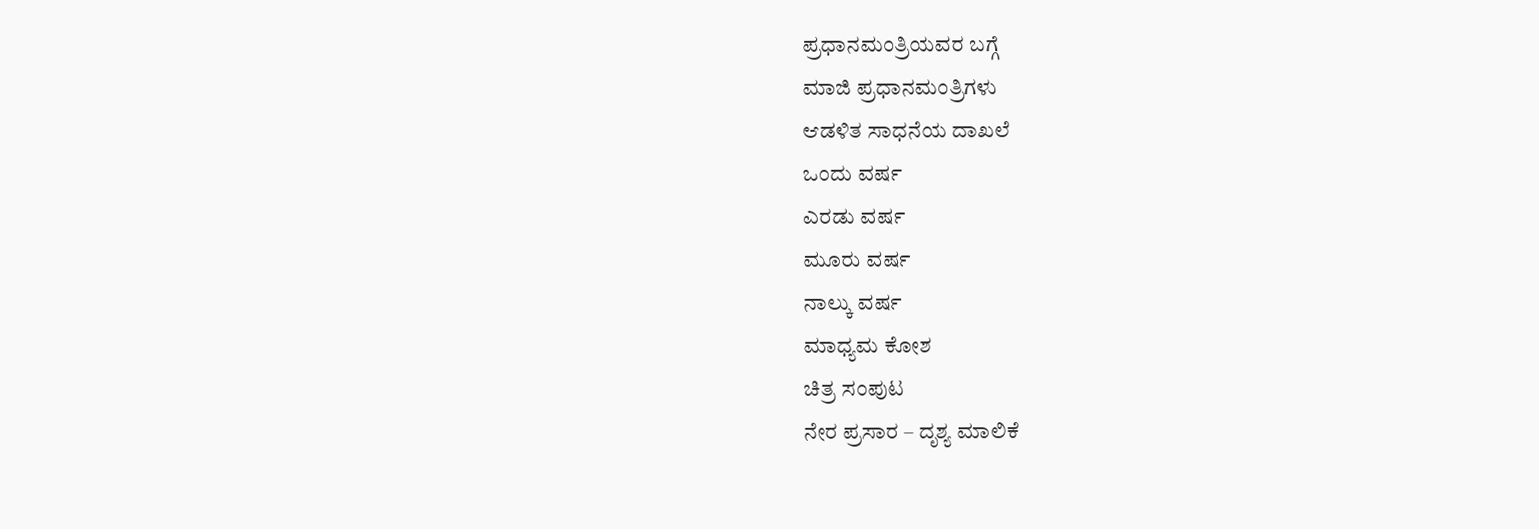ಪ್ರಧಾನಮಂತ್ರಿಯವರ ಬಗ್ಗೆ
ಮಾಜಿ ಪ್ರಧಾನಮಂತ್ರಿಗಳು
ಆಡಳಿತ ಸಾಧನೆಯ ದಾಖಲೆ
ಒಂದು ವರ್ಷ
ಎರಡು ವರ್ಷ
ಮೂರು ವರ್ಷ
ನಾಲ್ಕು ವರ್ಷ
ಮಾಧ್ಯಮ ಕೋಶ
ಚಿತ್ರ ಸಂಪುಟ
ನೇರ ಪ್ರಸಾರ – ದೃಶ್ಯ ಮಾಲಿಕೆ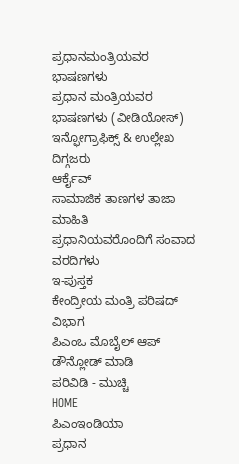ಪ್ರಧಾನಮಂತ್ರಿಯವರ ಭಾಷಣಗಳು
ಪ್ರಧಾನ ಮಂತ್ರಿಯವರ ಭಾಷಣಗಳು (ವೀಡಿಯೋಸ್)
ಇನ್ಫೋಗ್ರಾಫಿಕ್ಸ್ & ಉಲ್ಲೇಖ
ದಿಗ್ಗಜರು
ಆರ್ಕೈವ್
ಸಾಮಾಜಿಕ ತಾಣಗಳ ತಾಜಾ ಮಾಹಿತಿ
ಪ್ರಧಾನಿಯವರೊಂದಿಗೆ ಸಂವಾದ
ವರದಿಗಳು
ಇ-ಪುಸ್ತಕ
ಕೇಂದ್ರೀಯ ಮಂತ್ರಿ ಪರಿಷದ್ ವಿಭಾಗ
ಪಿಎಂಒ ಮೊಬೈಲ್ ಆಪ್ ಡೌನ್ಲೋಡ್ ಮಾಡಿ
ಪರಿವಿಡಿ - ಮುಚ್ಚಿ
HOME
ಪಿಎಂಇಂಡಿಯಾ
ಪ್ರಧಾನ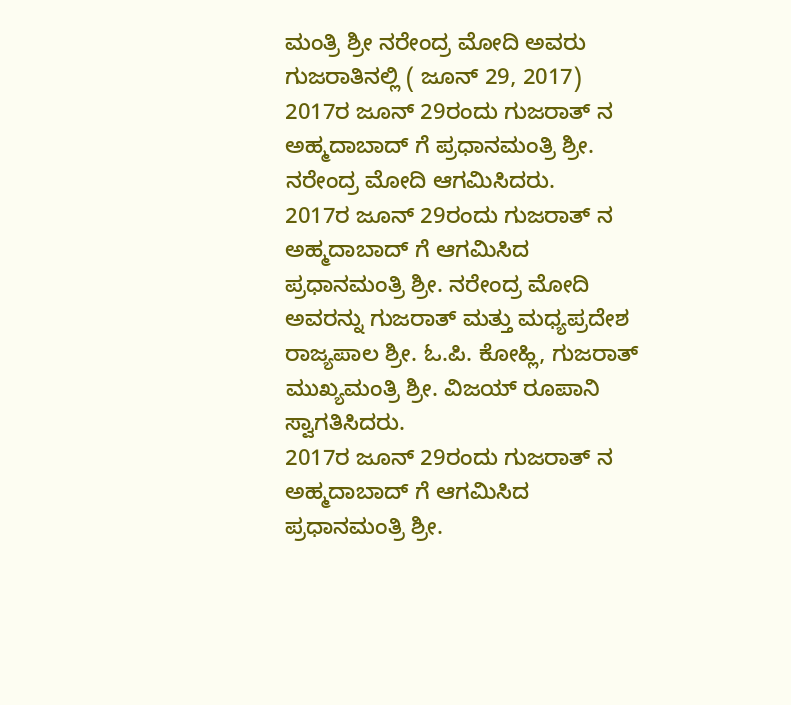ಮಂತ್ರಿ ಶ್ರೀ ನರೇಂದ್ರ ಮೋದಿ ಅವರು ಗುಜರಾತಿನಲ್ಲಿ ( ಜೂನ್ 29, 2017)
2017ರ ಜೂನ್ 29ರಂದು ಗುಜರಾತ್ ನ ಅಹ್ಮದಾಬಾದ್ ಗೆ ಪ್ರಧಾನಮಂತ್ರಿ ಶ್ರೀ. ನರೇಂದ್ರ ಮೋದಿ ಆಗಮಿಸಿದರು.
2017ರ ಜೂನ್ 29ರಂದು ಗುಜರಾತ್ ನ ಅಹ್ಮದಾಬಾದ್ ಗೆ ಆಗಮಿಸಿದ ಪ್ರಧಾನಮಂತ್ರಿ ಶ್ರೀ. ನರೇಂದ್ರ ಮೋದಿ ಅವರನ್ನು ಗುಜರಾತ್ ಮತ್ತು ಮಧ್ಯಪ್ರದೇಶ ರಾಜ್ಯಪಾಲ ಶ್ರೀ. ಓ.ಪಿ. ಕೋಹ್ಲಿ, ಗುಜರಾತ್ ಮುಖ್ಯಮಂತ್ರಿ ಶ್ರೀ. ವಿಜಯ್ ರೂಪಾನಿ ಸ್ವಾಗತಿಸಿದರು.
2017ರ ಜೂನ್ 29ರಂದು ಗುಜರಾತ್ ನ ಅಹ್ಮದಾಬಾದ್ ಗೆ ಆಗಮಿಸಿದ ಪ್ರಧಾನಮಂತ್ರಿ ಶ್ರೀ.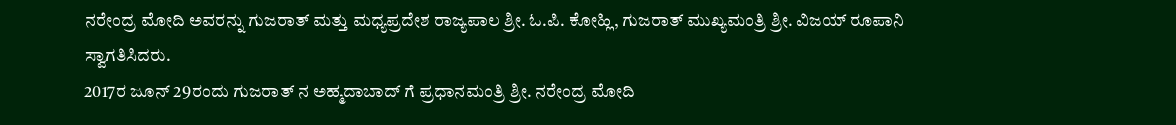ನರೇಂದ್ರ ಮೋದಿ ಅವರನ್ನು ಗುಜರಾತ್ ಮತ್ತು ಮಧ್ಯಪ್ರದೇಶ ರಾಜ್ಯಪಾಲ ಶ್ರೀ. ಓ.ಪಿ. ಕೋಹ್ಲಿ, ಗುಜರಾತ್ ಮುಖ್ಯಮಂತ್ರಿ ಶ್ರೀ. ವಿಜಯ್ ರೂಪಾನಿ ಸ್ವಾಗತಿಸಿದರು.
2017ರ ಜೂನ್ 29ರಂದು ಗುಜರಾತ್ ನ ಅಹ್ಮದಾಬಾದ್ ಗೆ ಪ್ರಧಾನಮಂತ್ರಿ ಶ್ರೀ. ನರೇಂದ್ರ ಮೋದಿ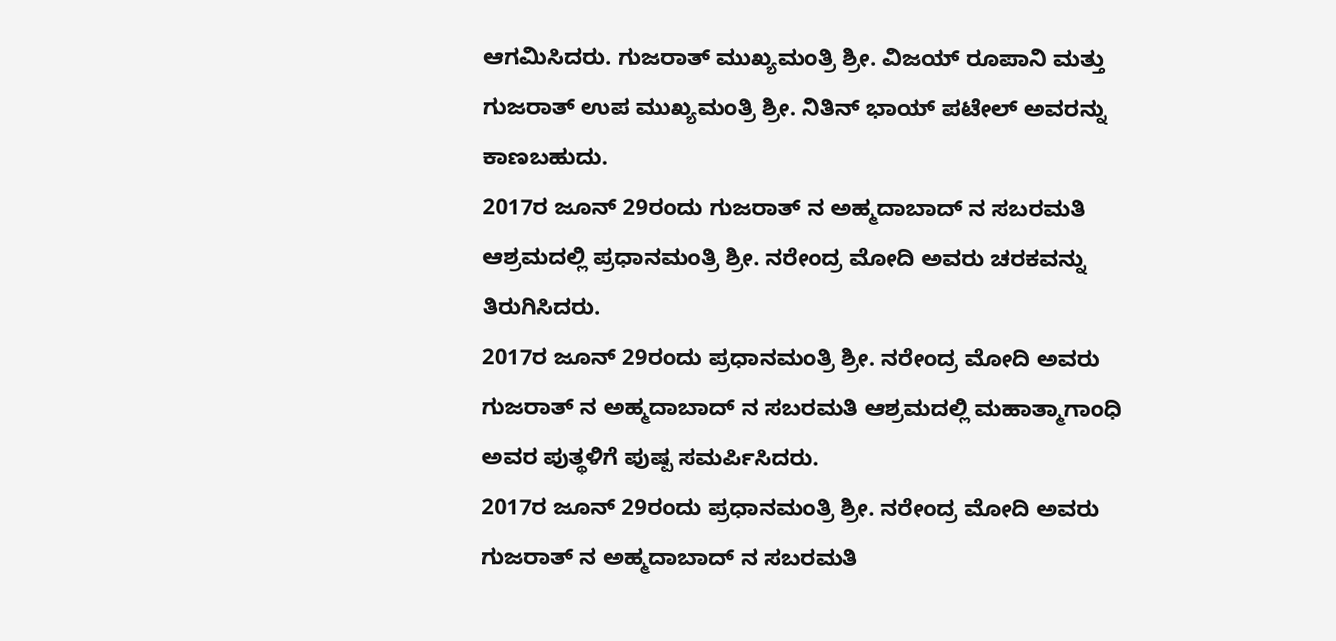ಆಗಮಿಸಿದರು. ಗುಜರಾತ್ ಮುಖ್ಯಮಂತ್ರಿ ಶ್ರೀ. ವಿಜಯ್ ರೂಪಾನಿ ಮತ್ತು ಗುಜರಾತ್ ಉಪ ಮುಖ್ಯಮಂತ್ರಿ ಶ್ರೀ. ನಿತಿನ್ ಭಾಯ್ ಪಟೇಲ್ ಅವರನ್ನು ಕಾಣಬಹುದು.
2017ರ ಜೂನ್ 29ರಂದು ಗುಜರಾತ್ ನ ಅಹ್ಮದಾಬಾದ್ ನ ಸಬರಮತಿ ಆಶ್ರಮದಲ್ಲಿ ಪ್ರಧಾನಮಂತ್ರಿ ಶ್ರೀ. ನರೇಂದ್ರ ಮೋದಿ ಅವರು ಚರಕವನ್ನು ತಿರುಗಿಸಿದರು.
2017ರ ಜೂನ್ 29ರಂದು ಪ್ರಧಾನಮಂತ್ರಿ ಶ್ರೀ. ನರೇಂದ್ರ ಮೋದಿ ಅವರು ಗುಜರಾತ್ ನ ಅಹ್ಮದಾಬಾದ್ ನ ಸಬರಮತಿ ಆಶ್ರಮದಲ್ಲಿ ಮಹಾತ್ಮಾಗಾಂಧಿ ಅವರ ಪುತ್ಥಳಿಗೆ ಪುಷ್ಪ ಸಮರ್ಪಿಸಿದರು.
2017ರ ಜೂನ್ 29ರಂದು ಪ್ರಧಾನಮಂತ್ರಿ ಶ್ರೀ. ನರೇಂದ್ರ ಮೋದಿ ಅವರು ಗುಜರಾತ್ ನ ಅಹ್ಮದಾಬಾದ್ ನ ಸಬರಮತಿ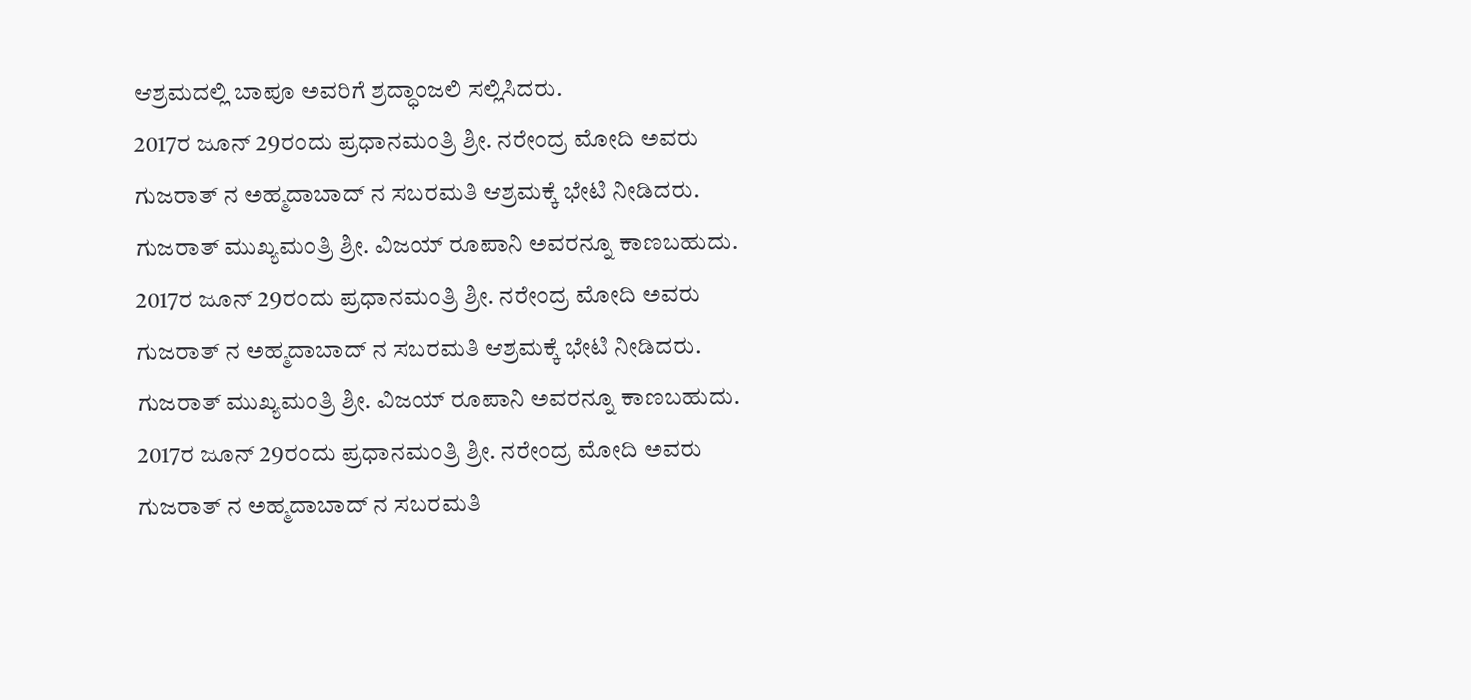ಆಶ್ರಮದಲ್ಲಿ ಬಾಪೂ ಅವರಿಗೆ ಶ್ರದ್ಧಾಂಜಲಿ ಸಲ್ಲಿಸಿದರು.
2017ರ ಜೂನ್ 29ರಂದು ಪ್ರಧಾನಮಂತ್ರಿ ಶ್ರೀ. ನರೇಂದ್ರ ಮೋದಿ ಅವರು ಗುಜರಾತ್ ನ ಅಹ್ಮದಾಬಾದ್ ನ ಸಬರಮತಿ ಆಶ್ರಮಕ್ಕೆ ಭೇಟಿ ನೀಡಿದರು. ಗುಜರಾತ್ ಮುಖ್ಯಮಂತ್ರಿ ಶ್ರೀ. ವಿಜಯ್ ರೂಪಾನಿ ಅವರನ್ನೂ ಕಾಣಬಹುದು.
2017ರ ಜೂನ್ 29ರಂದು ಪ್ರಧಾನಮಂತ್ರಿ ಶ್ರೀ. ನರೇಂದ್ರ ಮೋದಿ ಅವರು ಗುಜರಾತ್ ನ ಅಹ್ಮದಾಬಾದ್ ನ ಸಬರಮತಿ ಆಶ್ರಮಕ್ಕೆ ಭೇಟಿ ನೀಡಿದರು. ಗುಜರಾತ್ ಮುಖ್ಯಮಂತ್ರಿ ಶ್ರೀ. ವಿಜಯ್ ರೂಪಾನಿ ಅವರನ್ನೂ ಕಾಣಬಹುದು.
2017ರ ಜೂನ್ 29ರಂದು ಪ್ರಧಾನಮಂತ್ರಿ ಶ್ರೀ. ನರೇಂದ್ರ ಮೋದಿ ಅವರು ಗುಜರಾತ್ ನ ಅಹ್ಮದಾಬಾದ್ ನ ಸಬರಮತಿ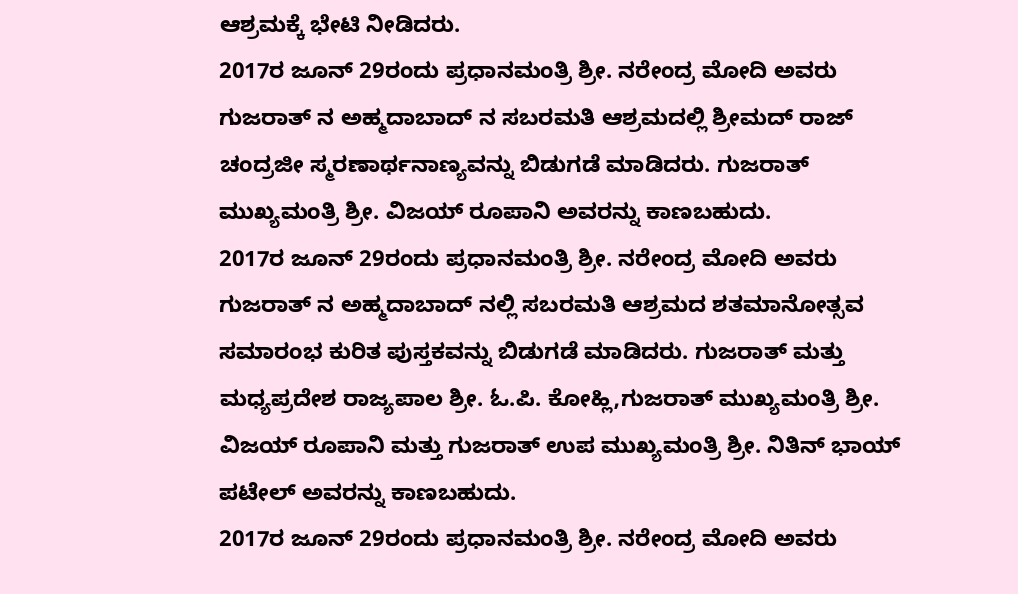ಆಶ್ರಮಕ್ಕೆ ಭೇಟಿ ನೀಡಿದರು.
2017ರ ಜೂನ್ 29ರಂದು ಪ್ರಧಾನಮಂತ್ರಿ ಶ್ರೀ. ನರೇಂದ್ರ ಮೋದಿ ಅವರು ಗುಜರಾತ್ ನ ಅಹ್ಮದಾಬಾದ್ ನ ಸಬರಮತಿ ಆಶ್ರಮದಲ್ಲಿ ಶ್ರೀಮದ್ ರಾಜ್ ಚಂದ್ರಜೀ ಸ್ಮರಣಾರ್ಥನಾಣ್ಯವನ್ನು ಬಿಡುಗಡೆ ಮಾಡಿದರು. ಗುಜರಾತ್ ಮುಖ್ಯಮಂತ್ರಿ ಶ್ರೀ. ವಿಜಯ್ ರೂಪಾನಿ ಅವರನ್ನು ಕಾಣಬಹುದು.
2017ರ ಜೂನ್ 29ರಂದು ಪ್ರಧಾನಮಂತ್ರಿ ಶ್ರೀ. ನರೇಂದ್ರ ಮೋದಿ ಅವರು ಗುಜರಾತ್ ನ ಅಹ್ಮದಾಬಾದ್ ನಲ್ಲಿ ಸಬರಮತಿ ಆಶ್ರಮದ ಶತಮಾನೋತ್ಸವ ಸಮಾರಂಭ ಕುರಿತ ಪುಸ್ತಕವನ್ನು ಬಿಡುಗಡೆ ಮಾಡಿದರು. ಗುಜರಾತ್ ಮತ್ತು ಮಧ್ಯಪ್ರದೇಶ ರಾಜ್ಯಪಾಲ ಶ್ರೀ. ಓ.ಪಿ. ಕೋಹ್ಲಿ,ಗುಜರಾತ್ ಮುಖ್ಯಮಂತ್ರಿ ಶ್ರೀ. ವಿಜಯ್ ರೂಪಾನಿ ಮತ್ತು ಗುಜರಾತ್ ಉಪ ಮುಖ್ಯಮಂತ್ರಿ ಶ್ರೀ. ನಿತಿನ್ ಭಾಯ್ ಪಟೇಲ್ ಅವರನ್ನು ಕಾಣಬಹುದು.
2017ರ ಜೂನ್ 29ರಂದು ಪ್ರಧಾನಮಂತ್ರಿ ಶ್ರೀ. ನರೇಂದ್ರ ಮೋದಿ ಅವರು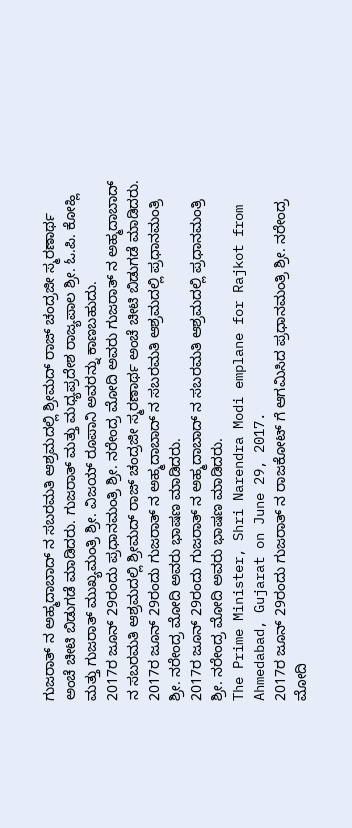ಗುಜರಾತ್ ನ ಅಹ್ಮದಾಬಾದ್ ನ ಸಬರಮತಿ ಆಶ್ರಮದಲ್ಲಿ ಶ್ರೀಮದ್ ರಾಜ್ ಚಂದ್ರಜೀ ಸ್ಮರಣಾರ್ಥ ಅಂಚೆ ಚೀಟಿ ಬಿಡುಗಡೆ ಮಾಡಿದರು. ಗುಜರಾತ್ ಮತ್ತು ಮಧ್ಯಪ್ರದೇಶ ರಾಜ್ಯಪಾಲ ಶ್ರೀ. ಓ.ಪಿ. ಕೋಹ್ಲಿ ಮತ್ತು ಗುಜರಾತ್ ಮುಖ್ಯಮಂತ್ರಿ ಶ್ರೀ. ವಿಜಯ್ ರೂಪಾನಿ ಅವರನ್ನು ಕಾಣಬಹುದು.
2017ರ ಜೂನ್ 29ರಂದು ಪ್ರಧಾನಮಂತ್ರಿ ಶ್ರೀ. ನರೇಂದ್ರ ಮೋದಿ ಅವರು ಗುಜರಾತ್ ನ ಅಹ್ಮದಾಬಾದ್ ನ ಸಬರಮತಿ ಆಶ್ರಮದಲ್ಲಿ ಶ್ರೀಮದ್ ರಾಜ್ ಚಂದ್ರಜೀ ಸ್ಮರಣಾರ್ಥ ಅಂಚೆ ಚೀಟಿ ಬಿಡುಗಡೆ ಮಾಡಿದರು.
2017ರ ಜೂನ್ 29ರಂದು ಗುಜರಾತ್ ನ ಅಹ್ಮದಾಬಾದ್ ನ ಸಬರಮತಿ ಆಶ್ರಮದಲ್ಲಿ ಪ್ರಧಾನಮಂತ್ರಿ ಶ್ರೀ. ನರೇಂದ್ರ ಮೋದಿ ಅವರು ಭಾಷಣ ಮಾಡಿದರು.
2017ರ ಜೂನ್ 29ರಂದು ಗುಜರಾತ್ ನ ಅಹ್ಮದಾಬಾದ್ ನ ಸಬರಮತಿ ಆಶ್ರಮದಲ್ಲಿ ಪ್ರಧಾನಮಂತ್ರಿ ಶ್ರೀ. ನರೇಂದ್ರ ಮೋದಿ ಅವರು ಭಾಷಣ ಮಾಡಿದರು.
The Prime Minister, Shri Narendra Modi emplane for Rajkot from Ahmedabad, Gujarat on June 29, 2017.
2017ರ ಜೂನ್ 29ರಂದು ಗುಜರಾತ್ ನ ರಾಜಕೋಟ್ ಗೆ ಆಗಮಿಸಿದ ಪ್ರಧಾನಮಂತ್ರಿ ಶ್ರೀ. ನರೇಂದ್ರ ಮೋದಿ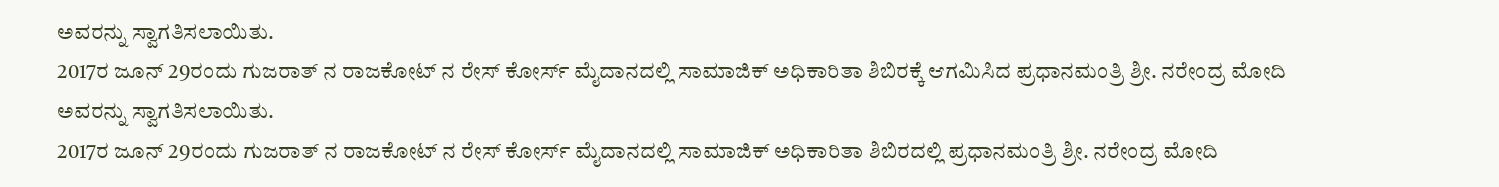ಅವರನ್ನು ಸ್ವಾಗತಿಸಲಾಯಿತು.
2017ರ ಜೂನ್ 29ರಂದು ಗುಜರಾತ್ ನ ರಾಜಕೋಟ್ ನ ರೇಸ್ ಕೋರ್ಸ್ ಮೈದಾನದಲ್ಲಿ ಸಾಮಾಜಿಕ್ ಅಧಿಕಾರಿತಾ ಶಿಬಿರಕ್ಕೆ ಆಗಮಿಸಿದ ಪ್ರಧಾನಮಂತ್ರಿ ಶ್ರೀ. ನರೇಂದ್ರ ಮೋದಿ ಅವರನ್ನು ಸ್ವಾಗತಿಸಲಾಯಿತು.
2017ರ ಜೂನ್ 29ರಂದು ಗುಜರಾತ್ ನ ರಾಜಕೋಟ್ ನ ರೇಸ್ ಕೋರ್ಸ್ ಮೈದಾನದಲ್ಲಿ ಸಾಮಾಜಿಕ್ ಅಧಿಕಾರಿತಾ ಶಿಬಿರದಲ್ಲಿ ಪ್ರಧಾನಮಂತ್ರಿ ಶ್ರೀ. ನರೇಂದ್ರ ಮೋದಿ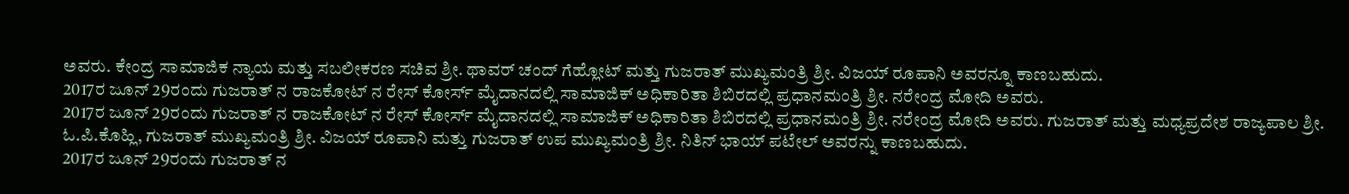ಅವರು. ಕೇಂದ್ರ ಸಾಮಾಜಿಕ ನ್ಯಾಯ ಮತ್ತು ಸಬಲೀಕರಣ ಸಚಿವ ಶ್ರೀ. ಥಾವರ್ ಚಂದ್ ಗೆಹ್ಲೋಟ್ ಮತ್ತು ಗುಜರಾತ್ ಮುಖ್ಯಮಂತ್ರಿ ಶ್ರೀ. ವಿಜಯ್ ರೂಪಾನಿ ಅವರನ್ನೂ ಕಾಣಬಹುದು.
2017ರ ಜೂನ್ 29ರಂದು ಗುಜರಾತ್ ನ ರಾಜಕೋಟ್ ನ ರೇಸ್ ಕೋರ್ಸ್ ಮೈದಾನದಲ್ಲಿ ಸಾಮಾಜಿಕ್ ಅಧಿಕಾರಿತಾ ಶಿಬಿರದಲ್ಲಿ ಪ್ರಧಾನಮಂತ್ರಿ ಶ್ರೀ. ನರೇಂದ್ರ ಮೋದಿ ಅವರು.
2017ರ ಜೂನ್ 29ರಂದು ಗುಜರಾತ್ ನ ರಾಜಕೋಟ್ ನ ರೇಸ್ ಕೋರ್ಸ್ ಮೈದಾನದಲ್ಲಿ ಸಾಮಾಜಿಕ್ ಅಧಿಕಾರಿತಾ ಶಿಬಿರದಲ್ಲಿ ಪ್ರಧಾನಮಂತ್ರಿ ಶ್ರೀ. ನರೇಂದ್ರ ಮೋದಿ ಅವರು. ಗುಜರಾತ್ ಮತ್ತು ಮಧ್ಯಪ್ರದೇಶ ರಾಜ್ಯಪಾಲ ಶ್ರೀ. ಓ.ಪಿ.ಕೊಹ್ಲಿ, ಗುಜರಾತ್ ಮುಖ್ಯಮಂತ್ರಿ ಶ್ರೀ. ವಿಜಯ್ ರೂಪಾನಿ ಮತ್ತು ಗುಜರಾತ್ ಉಪ ಮುಖ್ಯಮಂತ್ರಿ ಶ್ರೀ. ನಿತಿನ್ ಭಾಯ್ ಪಟೇಲ್ ಅವರನ್ನು ಕಾಣಬಹುದು.
2017ರ ಜೂನ್ 29ರಂದು ಗುಜರಾತ್ ನ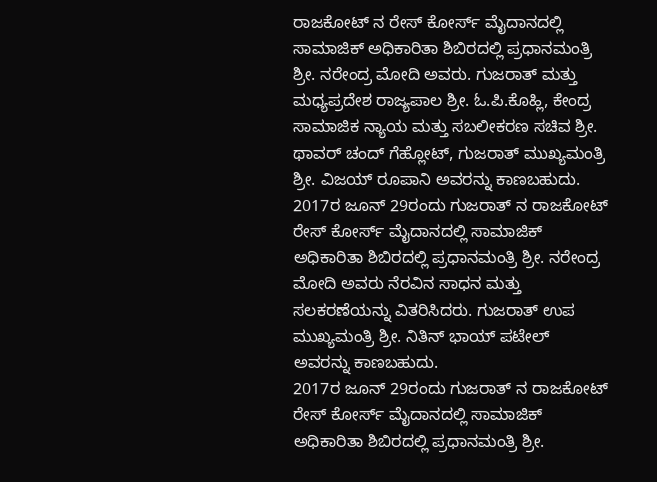ರಾಜಕೋಟ್ ನ ರೇಸ್ ಕೋರ್ಸ್ ಮೈದಾನದಲ್ಲಿ ಸಾಮಾಜಿಕ್ ಅಧಿಕಾರಿತಾ ಶಿಬಿರದಲ್ಲಿ ಪ್ರಧಾನಮಂತ್ರಿ ಶ್ರೀ. ನರೇಂದ್ರ ಮೋದಿ ಅವರು. ಗುಜರಾತ್ ಮತ್ತು ಮಧ್ಯಪ್ರದೇಶ ರಾಜ್ಯಪಾಲ ಶ್ರೀ. ಓ.ಪಿ.ಕೊಹ್ಲಿ, ಕೇಂದ್ರ ಸಾಮಾಜಿಕ ನ್ಯಾಯ ಮತ್ತು ಸಬಲೀಕರಣ ಸಚಿವ ಶ್ರೀ. ಥಾವರ್ ಚಂದ್ ಗೆಹ್ಲೋಟ್, ಗುಜರಾತ್ ಮುಖ್ಯಮಂತ್ರಿ ಶ್ರೀ. ವಿಜಯ್ ರೂಪಾನಿ ಅವರನ್ನು ಕಾಣಬಹುದು.
2017ರ ಜೂನ್ 29ರಂದು ಗುಜರಾತ್ ನ ರಾಜಕೋಟ್ ರೇಸ್ ಕೋರ್ಸ್ ಮೈದಾನದಲ್ಲಿ ಸಾಮಾಜಿಕ್ ಅಧಿಕಾರಿತಾ ಶಿಬಿರದಲ್ಲಿ ಪ್ರಧಾನಮಂತ್ರಿ ಶ್ರೀ. ನರೇಂದ್ರ ಮೋದಿ ಅವರು ನೆರವಿನ ಸಾಧನ ಮತ್ತು ಸಲಕರಣೆಯನ್ನು ವಿತರಿಸಿದರು. ಗುಜರಾತ್ ಉಪ ಮುಖ್ಯಮಂತ್ರಿ ಶ್ರೀ. ನಿತಿನ್ ಭಾಯ್ ಪಟೇಲ್ ಅವರನ್ನು ಕಾಣಬಹುದು.
2017ರ ಜೂನ್ 29ರಂದು ಗುಜರಾತ್ ನ ರಾಜಕೋಟ್ ರೇಸ್ ಕೋರ್ಸ್ ಮೈದಾನದಲ್ಲಿ ಸಾಮಾಜಿಕ್ ಅಧಿಕಾರಿತಾ ಶಿಬಿರದಲ್ಲಿ ಪ್ರಧಾನಮಂತ್ರಿ ಶ್ರೀ.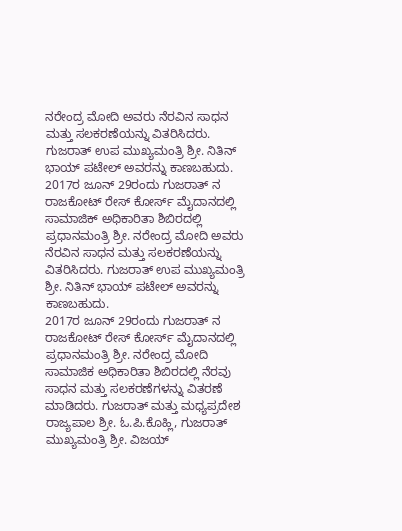ನರೇಂದ್ರ ಮೋದಿ ಅವರು ನೆರವಿನ ಸಾಧನ ಮತ್ತು ಸಲಕರಣೆಯನ್ನು ವಿತರಿಸಿದರು. ಗುಜರಾತ್ ಉಪ ಮುಖ್ಯಮಂತ್ರಿ ಶ್ರೀ. ನಿತಿನ್ ಭಾಯ್ ಪಟೇಲ್ ಅವರನ್ನು ಕಾಣಬಹುದು.
2017ರ ಜೂನ್ 29ರಂದು ಗುಜರಾತ್ ನ ರಾಜಕೋಟ್ ರೇಸ್ ಕೋರ್ಸ್ ಮೈದಾನದಲ್ಲಿ ಸಾಮಾಜಿಕ್ ಅಧಿಕಾರಿತಾ ಶಿಬಿರದಲ್ಲಿ ಪ್ರಧಾನಮಂತ್ರಿ ಶ್ರೀ. ನರೇಂದ್ರ ಮೋದಿ ಅವರು ನೆರವಿನ ಸಾಧನ ಮತ್ತು ಸಲಕರಣೆಯನ್ನು ವಿತರಿಸಿದರು. ಗುಜರಾತ್ ಉಪ ಮುಖ್ಯಮಂತ್ರಿ ಶ್ರೀ. ನಿತಿನ್ ಭಾಯ್ ಪಟೇಲ್ ಅವರನ್ನು ಕಾಣಬಹುದು.
2017ರ ಜೂನ್ 29ರಂದು ಗುಜರಾತ್ ನ ರಾಜಕೋಟ್ ರೇಸ್ ಕೋರ್ಸ್ ಮೈದಾನದಲ್ಲಿ ಪ್ರಧಾನಮಂತ್ರಿ ಶ್ರೀ. ನರೇಂದ್ರ ಮೋದಿ ಸಾಮಾಜಿಕ ಅಧಿಕಾರಿತಾ ಶಿಬಿರದಲ್ಲಿ ನೆರವು ಸಾಧನ ಮತ್ತು ಸಲಕರಣೆಗಳನ್ನು ವಿತರಣೆ ಮಾಡಿದರು. ಗುಜರಾತ್ ಮತ್ತು ಮಧ್ಯಪ್ರದೇಶ ರಾಜ್ಯಪಾಲ ಶ್ರೀ. ಓ.ಪಿ.ಕೊಹ್ಲಿ, ಗುಜರಾತ್ ಮುಖ್ಯಮಂತ್ರಿ ಶ್ರೀ. ವಿಜಯ್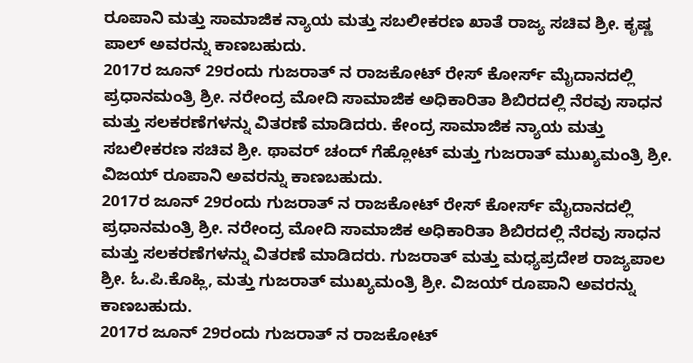ರೂಪಾನಿ ಮತ್ತು ಸಾಮಾಜಿಕ ನ್ಯಾಯ ಮತ್ತು ಸಬಲೀಕರಣ ಖಾತೆ ರಾಜ್ಯ ಸಚಿವ ಶ್ರೀ. ಕೃಷ್ಣ ಪಾಲ್ ಅವರನ್ನು ಕಾಣಬಹುದು.
2017ರ ಜೂನ್ 29ರಂದು ಗುಜರಾತ್ ನ ರಾಜಕೋಟ್ ರೇಸ್ ಕೋರ್ಸ್ ಮೈದಾನದಲ್ಲಿ ಪ್ರಧಾನಮಂತ್ರಿ ಶ್ರೀ. ನರೇಂದ್ರ ಮೋದಿ ಸಾಮಾಜಿಕ ಅಧಿಕಾರಿತಾ ಶಿಬಿರದಲ್ಲಿ ನೆರವು ಸಾಧನ ಮತ್ತು ಸಲಕರಣೆಗಳನ್ನು ವಿತರಣೆ ಮಾಡಿದರು. ಕೇಂದ್ರ ಸಾಮಾಜಿಕ ನ್ಯಾಯ ಮತ್ತು ಸಬಲೀಕರಣ ಸಚಿವ ಶ್ರೀ. ಥಾವರ್ ಚಂದ್ ಗೆಹ್ಲೋಟ್ ಮತ್ತು ಗುಜರಾತ್ ಮುಖ್ಯಮಂತ್ರಿ ಶ್ರೀ. ವಿಜಯ್ ರೂಪಾನಿ ಅವರನ್ನು ಕಾಣಬಹುದು.
2017ರ ಜೂನ್ 29ರಂದು ಗುಜರಾತ್ ನ ರಾಜಕೋಟ್ ರೇಸ್ ಕೋರ್ಸ್ ಮೈದಾನದಲ್ಲಿ ಪ್ರಧಾನಮಂತ್ರಿ ಶ್ರೀ. ನರೇಂದ್ರ ಮೋದಿ ಸಾಮಾಜಿಕ ಅಧಿಕಾರಿತಾ ಶಿಬಿರದಲ್ಲಿ ನೆರವು ಸಾಧನ ಮತ್ತು ಸಲಕರಣೆಗಳನ್ನು ವಿತರಣೆ ಮಾಡಿದರು. ಗುಜರಾತ್ ಮತ್ತು ಮಧ್ಯಪ್ರದೇಶ ರಾಜ್ಯಪಾಲ ಶ್ರೀ. ಓ.ಪಿ.ಕೊಹ್ಲಿ, ಮತ್ತು ಗುಜರಾತ್ ಮುಖ್ಯಮಂತ್ರಿ ಶ್ರೀ. ವಿಜಯ್ ರೂಪಾನಿ ಅವರನ್ನು ಕಾಣಬಹುದು.
2017ರ ಜೂನ್ 29ರಂದು ಗುಜರಾತ್ ನ ರಾಜಕೋಟ್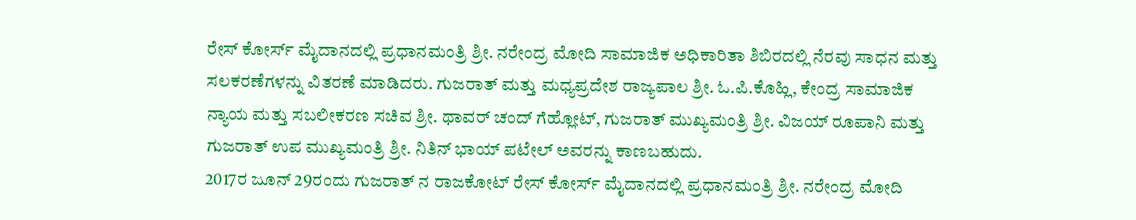ರೇಸ್ ಕೋರ್ಸ್ ಮೈದಾನದಲ್ಲಿ ಪ್ರಧಾನಮಂತ್ರಿ ಶ್ರೀ. ನರೇಂದ್ರ ಮೋದಿ ಸಾಮಾಜಿಕ ಅಧಿಕಾರಿತಾ ಶಿಬಿರದಲ್ಲಿ ನೆರವು ಸಾಧನ ಮತ್ತು ಸಲಕರಣೆಗಳನ್ನು ವಿತರಣೆ ಮಾಡಿದರು. ಗುಜರಾತ್ ಮತ್ತು ಮಧ್ಯಪ್ರದೇಶ ರಾಜ್ಯಪಾಲ ಶ್ರೀ. ಓ.ಪಿ.ಕೊಹ್ಲಿ, ಕೇಂದ್ರ ಸಾಮಾಜಿಕ ನ್ಯಾಯ ಮತ್ತು ಸಬಲೀಕರಣ ಸಚಿವ ಶ್ರೀ. ಥಾವರ್ ಚಂದ್ ಗೆಹ್ಲೋಟ್, ಗುಜರಾತ್ ಮುಖ್ಯಮಂತ್ರಿ ಶ್ರೀ. ವಿಜಯ್ ರೂಪಾನಿ ಮತ್ತು ಗುಜರಾತ್ ಉಪ ಮುಖ್ಯಮಂತ್ರಿ ಶ್ರೀ. ನಿತಿನ್ ಭಾಯ್ ಪಟೇಲ್ ಅವರನ್ನು ಕಾಣಬಹುದು.
2017ರ ಜೂನ್ 29ರಂದು ಗುಜರಾತ್ ನ ರಾಜಕೋಟ್ ರೇಸ್ ಕೋರ್ಸ್ ಮೈದಾನದಲ್ಲಿ ಪ್ರಧಾನಮಂತ್ರಿ ಶ್ರೀ. ನರೇಂದ್ರ ಮೋದಿ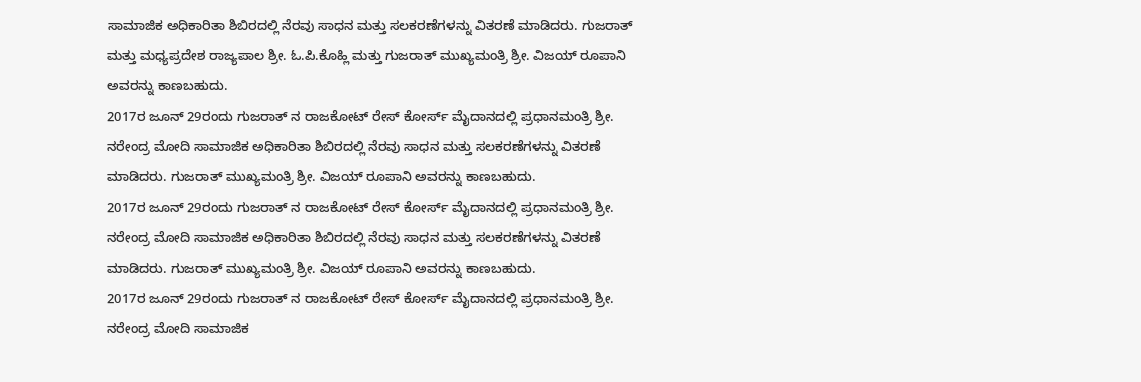ಸಾಮಾಜಿಕ ಅಧಿಕಾರಿತಾ ಶಿಬಿರದಲ್ಲಿ ನೆರವು ಸಾಧನ ಮತ್ತು ಸಲಕರಣೆಗಳನ್ನು ವಿತರಣೆ ಮಾಡಿದರು. ಗುಜರಾತ್ ಮತ್ತು ಮಧ್ಯಪ್ರದೇಶ ರಾಜ್ಯಪಾಲ ಶ್ರೀ. ಓ.ಪಿ.ಕೊಹ್ಲಿ ಮತ್ತು ಗುಜರಾತ್ ಮುಖ್ಯಮಂತ್ರಿ ಶ್ರೀ. ವಿಜಯ್ ರೂಪಾನಿ ಅವರನ್ನು ಕಾಣಬಹುದು.
2017ರ ಜೂನ್ 29ರಂದು ಗುಜರಾತ್ ನ ರಾಜಕೋಟ್ ರೇಸ್ ಕೋರ್ಸ್ ಮೈದಾನದಲ್ಲಿ ಪ್ರಧಾನಮಂತ್ರಿ ಶ್ರೀ. ನರೇಂದ್ರ ಮೋದಿ ಸಾಮಾಜಿಕ ಅಧಿಕಾರಿತಾ ಶಿಬಿರದಲ್ಲಿ ನೆರವು ಸಾಧನ ಮತ್ತು ಸಲಕರಣೆಗಳನ್ನು ವಿತರಣೆ ಮಾಡಿದರು. ಗುಜರಾತ್ ಮುಖ್ಯಮಂತ್ರಿ ಶ್ರೀ. ವಿಜಯ್ ರೂಪಾನಿ ಅವರನ್ನು ಕಾಣಬಹುದು.
2017ರ ಜೂನ್ 29ರಂದು ಗುಜರಾತ್ ನ ರಾಜಕೋಟ್ ರೇಸ್ ಕೋರ್ಸ್ ಮೈದಾನದಲ್ಲಿ ಪ್ರಧಾನಮಂತ್ರಿ ಶ್ರೀ. ನರೇಂದ್ರ ಮೋದಿ ಸಾಮಾಜಿಕ ಅಧಿಕಾರಿತಾ ಶಿಬಿರದಲ್ಲಿ ನೆರವು ಸಾಧನ ಮತ್ತು ಸಲಕರಣೆಗಳನ್ನು ವಿತರಣೆ ಮಾಡಿದರು. ಗುಜರಾತ್ ಮುಖ್ಯಮಂತ್ರಿ ಶ್ರೀ. ವಿಜಯ್ ರೂಪಾನಿ ಅವರನ್ನು ಕಾಣಬಹುದು.
2017ರ ಜೂನ್ 29ರಂದು ಗುಜರಾತ್ ನ ರಾಜಕೋಟ್ ರೇಸ್ ಕೋರ್ಸ್ ಮೈದಾನದಲ್ಲಿ ಪ್ರಧಾನಮಂತ್ರಿ ಶ್ರೀ. ನರೇಂದ್ರ ಮೋದಿ ಸಾಮಾಜಿಕ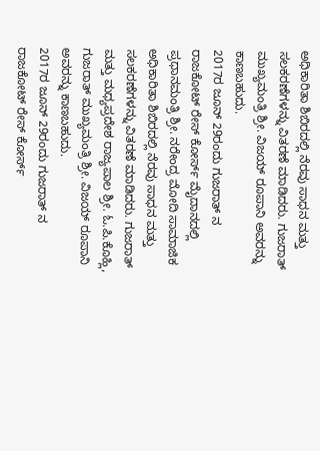ಅಧಿಕಾರಿತಾ ಶಿಬಿರದಲ್ಲಿ ನೆರವು ಸಾಧನ ಮತ್ತು ಸಲಕರಣೆಗಳನ್ನು ವಿತರಣೆ ಮಾಡಿದರು. ಗುಜರಾತ್ ಮುಖ್ಯಮಂತ್ರಿ ಶ್ರೀ. ವಿಜಯ್ ರೂಪಾನಿ ಅವರನ್ನು ಕಾಣಬಹುದು.
2017ರ ಜೂನ್ 29ರಂದು ಗುಜರಾತ್ ನ ರಾಜಕೋಟ್ ರೇಸ್ ಕೋರ್ಸ್ ಮೈದಾನದಲ್ಲಿ ಪ್ರಧಾನಮಂತ್ರಿ ಶ್ರೀ. ನರೇಂದ್ರ ಮೋದಿ ಸಾಮಾಜಿಕ ಅಧಿಕಾರಿತಾ ಶಿಬಿರದಲ್ಲಿ ನೆರವು ಸಾಧನ ಮತ್ತು ಸಲಕರಣೆಗಳನ್ನು ವಿತರಣೆ ಮಾಡಿದರು. ಗುಜರಾತ್ ಮತ್ತು ಮಧ್ಯಪ್ರದೇಶ ರಾಜ್ಯಪಾಲ ಶ್ರೀ. ಓ.ಪಿ.ಕೊಹ್ಲಿ, ಗುಜರಾತ್ ಮುಖ್ಯಮಂತ್ರಿ ಶ್ರೀ. ವಿಜಯ್ ರೂಪಾನಿ ಅವರನ್ನು ಕಾಣಬಹುದು.
2017ರ ಜೂನ್ 29ರಂದು ಗುಜರಾತ್ ನ ರಾಜಕೋಟ್ ರೇಸ್ ಕೋರ್ಸ್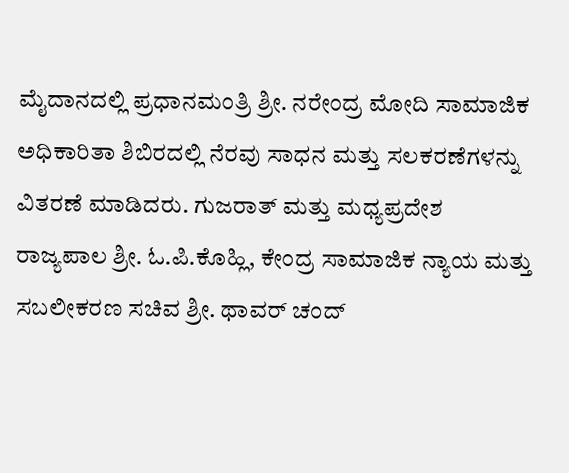ಮೈದಾನದಲ್ಲಿ ಪ್ರಧಾನಮಂತ್ರಿ ಶ್ರೀ. ನರೇಂದ್ರ ಮೋದಿ ಸಾಮಾಜಿಕ ಅಧಿಕಾರಿತಾ ಶಿಬಿರದಲ್ಲಿ ನೆರವು ಸಾಧನ ಮತ್ತು ಸಲಕರಣೆಗಳನ್ನು ವಿತರಣೆ ಮಾಡಿದರು. ಗುಜರಾತ್ ಮತ್ತು ಮಧ್ಯಪ್ರದೇಶ ರಾಜ್ಯಪಾಲ ಶ್ರೀ. ಓ.ಪಿ.ಕೊಹ್ಲಿ, ಕೇಂದ್ರ ಸಾಮಾಜಿಕ ನ್ಯಾಯ ಮತ್ತು ಸಬಲೀಕರಣ ಸಚಿವ ಶ್ರೀ. ಥಾವರ್ ಚಂದ್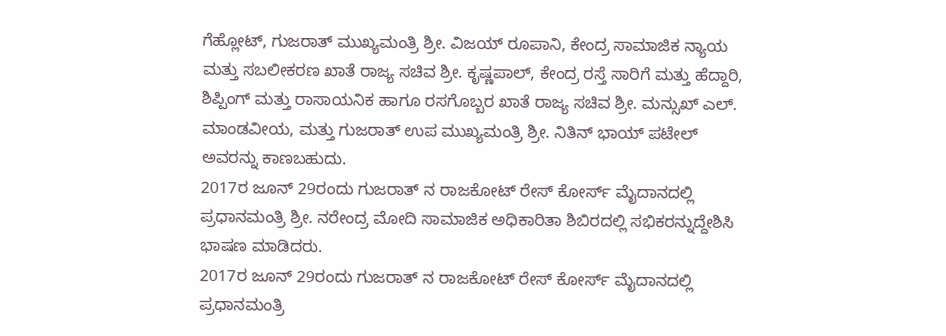ಗೆಹ್ಲೋಟ್, ಗುಜರಾತ್ ಮುಖ್ಯಮಂತ್ರಿ ಶ್ರೀ. ವಿಜಯ್ ರೂಪಾನಿ, ಕೇಂದ್ರ ಸಾಮಾಜಿಕ ನ್ಯಾಯ ಮತ್ತು ಸಬಲೀಕರಣ ಖಾತೆ ರಾಜ್ಯ ಸಚಿವ ಶ್ರೀ. ಕೃಷ್ಣಪಾಲ್, ಕೇಂದ್ರ ರಸ್ತೆ ಸಾರಿಗೆ ಮತ್ತು ಹೆದ್ದಾರಿ, ಶಿಪ್ಪಿಂಗ್ ಮತ್ತು ರಾಸಾಯನಿಕ ಹಾಗೂ ರಸಗೊಬ್ಬರ ಖಾತೆ ರಾಜ್ಯ ಸಚಿವ ಶ್ರೀ. ಮನ್ಸುಖ್ ಎಲ್. ಮಾಂಡವೀಯ, ಮತ್ತು ಗುಜರಾತ್ ಉಪ ಮುಖ್ಯಮಂತ್ರಿ ಶ್ರೀ. ನಿತಿನ್ ಭಾಯ್ ಪಟೇಲ್ ಅವರನ್ನು ಕಾಣಬಹುದು.
2017ರ ಜೂನ್ 29ರಂದು ಗುಜರಾತ್ ನ ರಾಜಕೋಟ್ ರೇಸ್ ಕೋರ್ಸ್ ಮೈದಾನದಲ್ಲಿ ಪ್ರಧಾನಮಂತ್ರಿ ಶ್ರೀ. ನರೇಂದ್ರ ಮೋದಿ ಸಾಮಾಜಿಕ ಅಧಿಕಾರಿತಾ ಶಿಬಿರದಲ್ಲಿ ಸಭಿಕರನ್ನುದ್ದೇಶಿಸಿ ಭಾಷಣ ಮಾಡಿದರು.
2017ರ ಜೂನ್ 29ರಂದು ಗುಜರಾತ್ ನ ರಾಜಕೋಟ್ ರೇಸ್ ಕೋರ್ಸ್ ಮೈದಾನದಲ್ಲಿ ಪ್ರಧಾನಮಂತ್ರಿ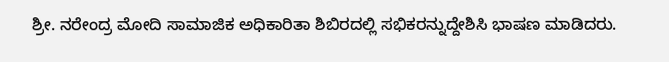ಶ್ರೀ. ನರೇಂದ್ರ ಮೋದಿ ಸಾಮಾಜಿಕ ಅಧಿಕಾರಿತಾ ಶಿಬಿರದಲ್ಲಿ ಸಭಿಕರನ್ನುದ್ದೇಶಿಸಿ ಭಾಷಣ ಮಾಡಿದರು.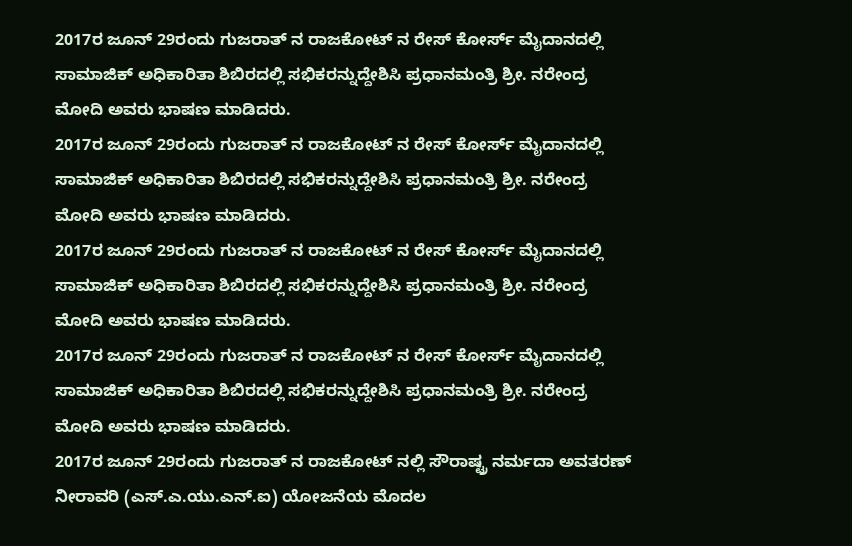2017ರ ಜೂನ್ 29ರಂದು ಗುಜರಾತ್ ನ ರಾಜಕೋಟ್ ನ ರೇಸ್ ಕೋರ್ಸ್ ಮೈದಾನದಲ್ಲಿ ಸಾಮಾಜಿಕ್ ಅಧಿಕಾರಿತಾ ಶಿಬಿರದಲ್ಲಿ ಸಭಿಕರನ್ನುದ್ದೇಶಿಸಿ ಪ್ರಧಾನಮಂತ್ರಿ ಶ್ರೀ. ನರೇಂದ್ರ ಮೋದಿ ಅವರು ಭಾಷಣ ಮಾಡಿದರು.
2017ರ ಜೂನ್ 29ರಂದು ಗುಜರಾತ್ ನ ರಾಜಕೋಟ್ ನ ರೇಸ್ ಕೋರ್ಸ್ ಮೈದಾನದಲ್ಲಿ ಸಾಮಾಜಿಕ್ ಅಧಿಕಾರಿತಾ ಶಿಬಿರದಲ್ಲಿ ಸಭಿಕರನ್ನುದ್ದೇಶಿಸಿ ಪ್ರಧಾನಮಂತ್ರಿ ಶ್ರೀ. ನರೇಂದ್ರ ಮೋದಿ ಅವರು ಭಾಷಣ ಮಾಡಿದರು.
2017ರ ಜೂನ್ 29ರಂದು ಗುಜರಾತ್ ನ ರಾಜಕೋಟ್ ನ ರೇಸ್ ಕೋರ್ಸ್ ಮೈದಾನದಲ್ಲಿ ಸಾಮಾಜಿಕ್ ಅಧಿಕಾರಿತಾ ಶಿಬಿರದಲ್ಲಿ ಸಭಿಕರನ್ನುದ್ದೇಶಿಸಿ ಪ್ರಧಾನಮಂತ್ರಿ ಶ್ರೀ. ನರೇಂದ್ರ ಮೋದಿ ಅವರು ಭಾಷಣ ಮಾಡಿದರು.
2017ರ ಜೂನ್ 29ರಂದು ಗುಜರಾತ್ ನ ರಾಜಕೋಟ್ ನ ರೇಸ್ ಕೋರ್ಸ್ ಮೈದಾನದಲ್ಲಿ ಸಾಮಾಜಿಕ್ ಅಧಿಕಾರಿತಾ ಶಿಬಿರದಲ್ಲಿ ಸಭಿಕರನ್ನುದ್ದೇಶಿಸಿ ಪ್ರಧಾನಮಂತ್ರಿ ಶ್ರೀ. ನರೇಂದ್ರ ಮೋದಿ ಅವರು ಭಾಷಣ ಮಾಡಿದರು.
2017ರ ಜೂನ್ 29ರಂದು ಗುಜರಾತ್ ನ ರಾಜಕೋಟ್ ನಲ್ಲಿ ಸೌರಾಷ್ಟ್ರ ನರ್ಮದಾ ಅವತರಣ್ ನೀರಾವರಿ (ಎಸ್.ಎ.ಯು.ಎನ್.ಐ) ಯೋಜನೆಯ ಮೊದಲ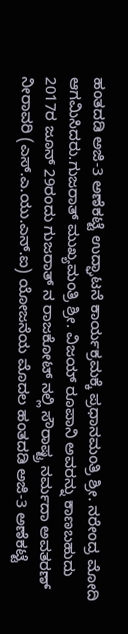ಹಂತದಡಿ ಅಜಿ-3 ಅಣೆಕಟ್ಟೆ ಉದ್ಘಾಟನೆ ಕಾರ್ಯಕ್ರಮಕ್ಕೆ ಪ್ರಧಾನಮಂತ್ರಿ ಶ್ರೀ. ನರೇಂದ್ರ ಮೋದಿ ಆಗಮಿಸಿದರು.ಗುಜರಾತ್ ಮುಖ್ಯಮಂತ್ರಿ ಶ್ರೀ. ವಿಜಯ್ ರೂಪಾನಿ ಅವರನ್ನು ಕಾಣಬಹುದು
2017ರ ಜೂನ್ 29ರಂದು ಗುಜರಾತ್ ನ ರಾಜಕೋಟ್ ನಲ್ಲಿ ಸೌರಾಷ್ಟ್ರ ನರ್ಮದಾ ಅವತರಣ್ ನೀರಾವರಿ (ಎಸ್.ಎ.ಯು.ಎನ್.ಐ) ಯೋಜನೆಯ ಮೊದಲ ಹಂತದಡಿ ಅಜಿ-3 ಅಣೆಕಟ್ಟೆ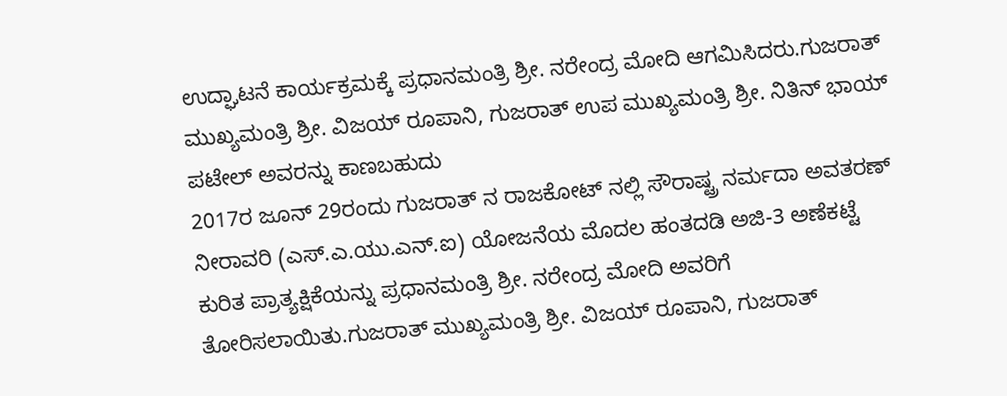ಉದ್ಘಾಟನೆ ಕಾರ್ಯಕ್ರಮಕ್ಕೆ ಪ್ರಧಾನಮಂತ್ರಿ ಶ್ರೀ. ನರೇಂದ್ರ ಮೋದಿ ಆಗಮಿಸಿದರು.ಗುಜರಾತ್ ಮುಖ್ಯಮಂತ್ರಿ ಶ್ರೀ. ವಿಜಯ್ ರೂಪಾನಿ, ಗುಜರಾತ್ ಉಪ ಮುಖ್ಯಮಂತ್ರಿ ಶ್ರೀ. ನಿತಿನ್ ಭಾಯ್ ಪಟೇಲ್ ಅವರನ್ನು ಕಾಣಬಹುದು
2017ರ ಜೂನ್ 29ರಂದು ಗುಜರಾತ್ ನ ರಾಜಕೋಟ್ ನಲ್ಲಿ ಸೌರಾಷ್ಟ್ರ ನರ್ಮದಾ ಅವತರಣ್ ನೀರಾವರಿ (ಎಸ್.ಎ.ಯು.ಎನ್.ಐ) ಯೋಜನೆಯ ಮೊದಲ ಹಂತದಡಿ ಅಜಿ-3 ಅಣೆಕಟ್ಟೆ ಕುರಿತ ಪ್ರಾತ್ಯಕ್ಷಿಕೆಯನ್ನು ಪ್ರಧಾನಮಂತ್ರಿ ಶ್ರೀ. ನರೇಂದ್ರ ಮೋದಿ ಅವರಿಗೆ ತೋರಿಸಲಾಯಿತು.ಗುಜರಾತ್ ಮುಖ್ಯಮಂತ್ರಿ ಶ್ರೀ. ವಿಜಯ್ ರೂಪಾನಿ, ಗುಜರಾತ್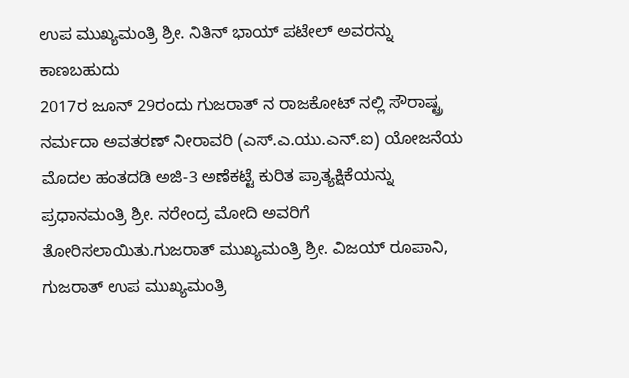ಉಪ ಮುಖ್ಯಮಂತ್ರಿ ಶ್ರೀ. ನಿತಿನ್ ಭಾಯ್ ಪಟೇಲ್ ಅವರನ್ನು ಕಾಣಬಹುದು
2017ರ ಜೂನ್ 29ರಂದು ಗುಜರಾತ್ ನ ರಾಜಕೋಟ್ ನಲ್ಲಿ ಸೌರಾಷ್ಟ್ರ ನರ್ಮದಾ ಅವತರಣ್ ನೀರಾವರಿ (ಎಸ್.ಎ.ಯು.ಎನ್.ಐ) ಯೋಜನೆಯ ಮೊದಲ ಹಂತದಡಿ ಅಜಿ-3 ಅಣೆಕಟ್ಟೆ ಕುರಿತ ಪ್ರಾತ್ಯಕ್ಷಿಕೆಯನ್ನು ಪ್ರಧಾನಮಂತ್ರಿ ಶ್ರೀ. ನರೇಂದ್ರ ಮೋದಿ ಅವರಿಗೆ ತೋರಿಸಲಾಯಿತು.ಗುಜರಾತ್ ಮುಖ್ಯಮಂತ್ರಿ ಶ್ರೀ. ವಿಜಯ್ ರೂಪಾನಿ, ಗುಜರಾತ್ ಉಪ ಮುಖ್ಯಮಂತ್ರಿ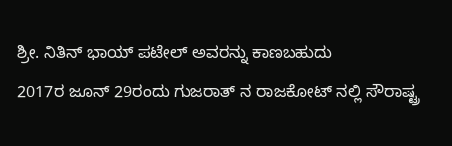ಶ್ರೀ. ನಿತಿನ್ ಭಾಯ್ ಪಟೇಲ್ ಅವರನ್ನು ಕಾಣಬಹುದು
2017ರ ಜೂನ್ 29ರಂದು ಗುಜರಾತ್ ನ ರಾಜಕೋಟ್ ನಲ್ಲಿ ಸೌರಾಷ್ಟ್ರ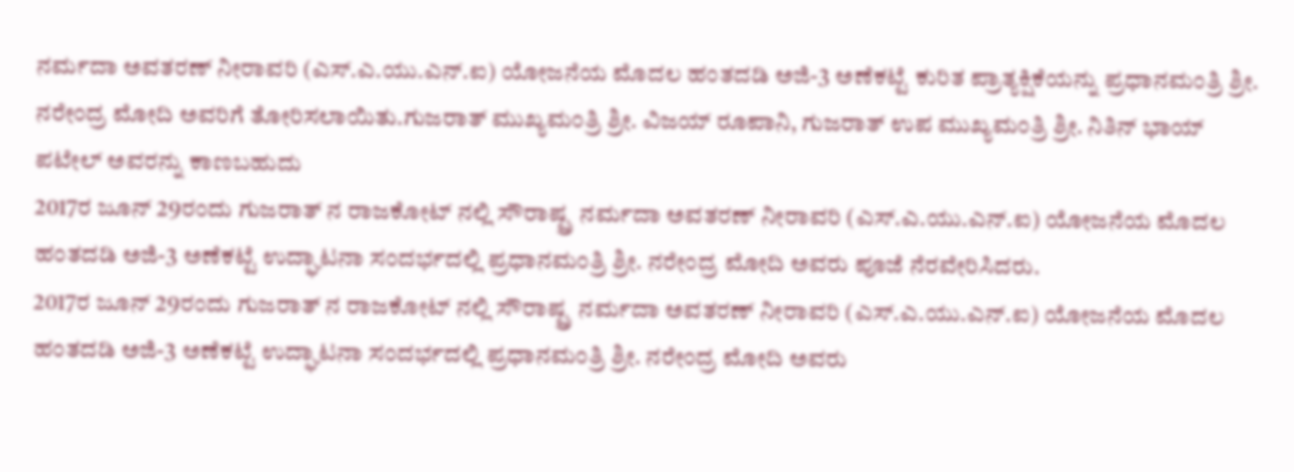ನರ್ಮದಾ ಅವತರಣ್ ನೀರಾವರಿ (ಎಸ್.ಎ.ಯು.ಎನ್.ಐ) ಯೋಜನೆಯ ಮೊದಲ ಹಂತದಡಿ ಅಜಿ-3 ಅಣೆಕಟ್ಟೆ ಕುರಿತ ಪ್ರಾತ್ಯಕ್ಷಿಕೆಯನ್ನು ಪ್ರಧಾನಮಂತ್ರಿ ಶ್ರೀ. ನರೇಂದ್ರ ಮೋದಿ ಅವರಿಗೆ ತೋರಿಸಲಾಯಿತು.ಗುಜರಾತ್ ಮುಖ್ಯಮಂತ್ರಿ ಶ್ರೀ. ವಿಜಯ್ ರೂಪಾನಿ, ಗುಜರಾತ್ ಉಪ ಮುಖ್ಯಮಂತ್ರಿ ಶ್ರೀ. ನಿತಿನ್ ಭಾಯ್ ಪಟೇಲ್ ಅವರನ್ನು ಕಾಣಬಹುದು
2017ರ ಜೂನ್ 29ರಂದು ಗುಜರಾತ್ ನ ರಾಜಕೋಟ್ ನಲ್ಲಿ ಸೌರಾಷ್ಟ್ರ ನರ್ಮದಾ ಅವತರಣ್ ನೀರಾವರಿ (ಎಸ್.ಎ.ಯು.ಎನ್.ಐ) ಯೋಜನೆಯ ಮೊದಲ ಹಂತದಡಿ ಅಜಿ-3 ಅಣೆಕಟ್ಟೆ ಉದ್ಘಾಟನಾ ಸಂದರ್ಭದಲ್ಲಿ ಪ್ರಧಾನಮಂತ್ರಿ ಶ್ರೀ. ನರೇಂದ್ರ ಮೋದಿ ಅವರು ಪೂಜೆ ನೆರವೇರಿಸಿದರು.
2017ರ ಜೂನ್ 29ರಂದು ಗುಜರಾತ್ ನ ರಾಜಕೋಟ್ ನಲ್ಲಿ ಸೌರಾಷ್ಟ್ರ ನರ್ಮದಾ ಅವತರಣ್ ನೀರಾವರಿ (ಎಸ್.ಎ.ಯು.ಎನ್.ಐ) ಯೋಜನೆಯ ಮೊದಲ ಹಂತದಡಿ ಅಜಿ-3 ಅಣೆಕಟ್ಟೆ ಉದ್ಘಾಟನಾ ಸಂದರ್ಭದಲ್ಲಿ ಪ್ರಧಾನಮಂತ್ರಿ ಶ್ರೀ. ನರೇಂದ್ರ ಮೋದಿ ಅವರು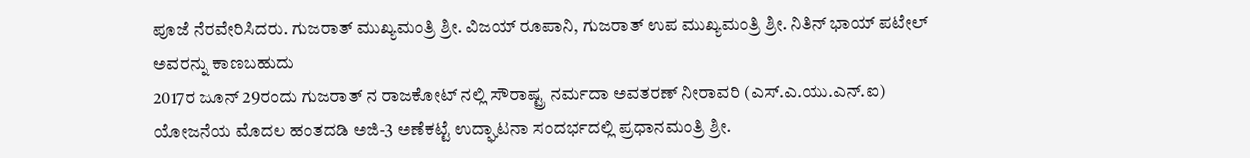ಪೂಜೆ ನೆರವೇರಿಸಿದರು. ಗುಜರಾತ್ ಮುಖ್ಯಮಂತ್ರಿ ಶ್ರೀ. ವಿಜಯ್ ರೂಪಾನಿ, ಗುಜರಾತ್ ಉಪ ಮುಖ್ಯಮಂತ್ರಿ ಶ್ರೀ. ನಿತಿನ್ ಭಾಯ್ ಪಟೇಲ್ ಅವರನ್ನು ಕಾಣಬಹುದು
2017ರ ಜೂನ್ 29ರಂದು ಗುಜರಾತ್ ನ ರಾಜಕೋಟ್ ನಲ್ಲಿ ಸೌರಾಷ್ಟ್ರ ನರ್ಮದಾ ಅವತರಣ್ ನೀರಾವರಿ (ಎಸ್.ಎ.ಯು.ಎನ್.ಐ) ಯೋಜನೆಯ ಮೊದಲ ಹಂತದಡಿ ಅಜಿ-3 ಅಣೆಕಟ್ಟೆ ಉದ್ಘಾಟನಾ ಸಂದರ್ಭದಲ್ಲಿ ಪ್ರಧಾನಮಂತ್ರಿ ಶ್ರೀ.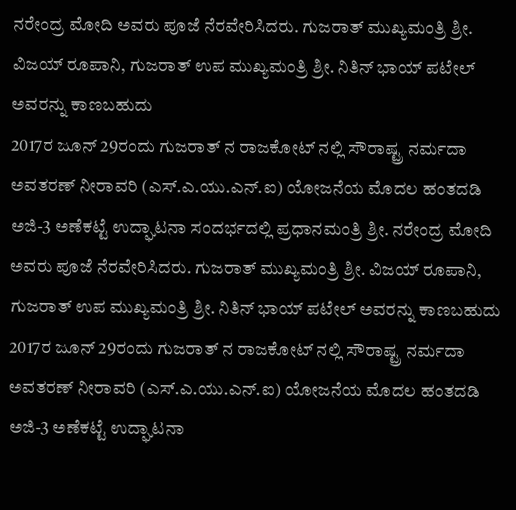ನರೇಂದ್ರ ಮೋದಿ ಅವರು ಪೂಜೆ ನೆರವೇರಿಸಿದರು. ಗುಜರಾತ್ ಮುಖ್ಯಮಂತ್ರಿ ಶ್ರೀ. ವಿಜಯ್ ರೂಪಾನಿ, ಗುಜರಾತ್ ಉಪ ಮುಖ್ಯಮಂತ್ರಿ ಶ್ರೀ. ನಿತಿನ್ ಭಾಯ್ ಪಟೇಲ್ ಅವರನ್ನು ಕಾಣಬಹುದು
2017ರ ಜೂನ್ 29ರಂದು ಗುಜರಾತ್ ನ ರಾಜಕೋಟ್ ನಲ್ಲಿ ಸೌರಾಷ್ಟ್ರ ನರ್ಮದಾ ಅವತರಣ್ ನೀರಾವರಿ (ಎಸ್.ಎ.ಯು.ಎನ್.ಐ) ಯೋಜನೆಯ ಮೊದಲ ಹಂತದಡಿ ಅಜಿ-3 ಅಣೆಕಟ್ಟೆ ಉದ್ಘಾಟನಾ ಸಂದರ್ಭದಲ್ಲಿ ಪ್ರಧಾನಮಂತ್ರಿ ಶ್ರೀ. ನರೇಂದ್ರ ಮೋದಿ ಅವರು ಪೂಜೆ ನೆರವೇರಿಸಿದರು. ಗುಜರಾತ್ ಮುಖ್ಯಮಂತ್ರಿ ಶ್ರೀ. ವಿಜಯ್ ರೂಪಾನಿ, ಗುಜರಾತ್ ಉಪ ಮುಖ್ಯಮಂತ್ರಿ ಶ್ರೀ. ನಿತಿನ್ ಭಾಯ್ ಪಟೇಲ್ ಅವರನ್ನು ಕಾಣಬಹುದು
2017ರ ಜೂನ್ 29ರಂದು ಗುಜರಾತ್ ನ ರಾಜಕೋಟ್ ನಲ್ಲಿ ಸೌರಾಷ್ಟ್ರ ನರ್ಮದಾ ಅವತರಣ್ ನೀರಾವರಿ (ಎಸ್.ಎ.ಯು.ಎನ್.ಐ) ಯೋಜನೆಯ ಮೊದಲ ಹಂತದಡಿ ಅಜಿ-3 ಅಣೆಕಟ್ಟೆ ಉದ್ಘಾಟನಾ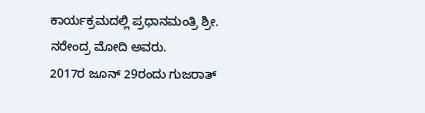ಕಾರ್ಯಕ್ರಮದಲ್ಲಿ ಪ್ರಧಾನಮಂತ್ರಿ ಶ್ರೀ. ನರೇಂದ್ರ ಮೋದಿ ಅವರು.
2017ರ ಜೂನ್ 29ರಂದು ಗುಜರಾತ್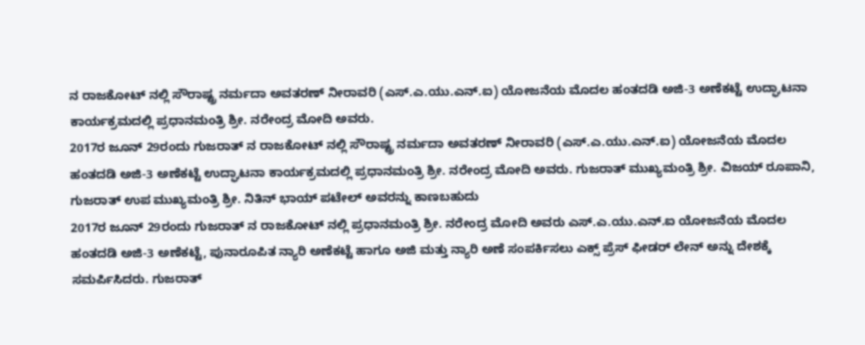ನ ರಾಜಕೋಟ್ ನಲ್ಲಿ ಸೌರಾಷ್ಟ್ರ ನರ್ಮದಾ ಅವತರಣ್ ನೀರಾವರಿ (ಎಸ್.ಎ.ಯು.ಎನ್.ಐ) ಯೋಜನೆಯ ಮೊದಲ ಹಂತದಡಿ ಅಜಿ-3 ಅಣೆಕಟ್ಟೆ ಉದ್ಘಾಟನಾ ಕಾರ್ಯಕ್ರಮದಲ್ಲಿ ಪ್ರಧಾನಮಂತ್ರಿ ಶ್ರೀ. ನರೇಂದ್ರ ಮೋದಿ ಅವರು.
2017ರ ಜೂನ್ 29ರಂದು ಗುಜರಾತ್ ನ ರಾಜಕೋಟ್ ನಲ್ಲಿ ಸೌರಾಷ್ಟ್ರ ನರ್ಮದಾ ಅವತರಣ್ ನೀರಾವರಿ (ಎಸ್.ಎ.ಯು.ಎನ್.ಐ) ಯೋಜನೆಯ ಮೊದಲ ಹಂತದಡಿ ಅಜಿ-3 ಅಣೆಕಟ್ಟೆ ಉದ್ಘಾಟನಾ ಕಾರ್ಯಕ್ರಮದಲ್ಲಿ ಪ್ರಧಾನಮಂತ್ರಿ ಶ್ರೀ. ನರೇಂದ್ರ ಮೋದಿ ಅವರು. ಗುಜರಾತ್ ಮುಖ್ಯಮಂತ್ರಿ ಶ್ರೀ. ವಿಜಯ್ ರೂಪಾನಿ, ಗುಜರಾತ್ ಉಪ ಮುಖ್ಯಮಂತ್ರಿ ಶ್ರೀ. ನಿತಿನ್ ಭಾಯ್ ಪಟೇಲ್ ಅವರನ್ನು ಕಾಣಬಹುದು
2017ರ ಜೂನ್ 29ರಂದು ಗುಜರಾತ್ ನ ರಾಜಕೋಟ್ ನಲ್ಲಿ ಪ್ರಧಾನಮಂತ್ರಿ ಶ್ರೀ. ನರೇಂದ್ರ ಮೋದಿ ಅವರು ಎಸ್.ಎ.ಯು.ಎನ್.ಐ ಯೋಜನೆಯ ಮೊದಲ ಹಂತದಡಿ ಅಜಿ-3 ಅಣೆಕಟ್ಟೆ, ಪುನಾರೂಪಿತ ನ್ಯಾರಿ ಅಣೆಕಟ್ಟೆ ಹಾಗೂ ಅಜಿ ಮತ್ತು ನ್ಯಾರಿ ಅಣೆ ಸಂಪರ್ಕಿಸಲು ಎಕ್ಸ್ ಪ್ರೆಸ್ ಫೀಡರ್ ಲೇನ್ ಅನ್ನು ದೇಶಕ್ಕೆ ಸಮರ್ಪಿಸಿದರು. ಗುಜರಾತ್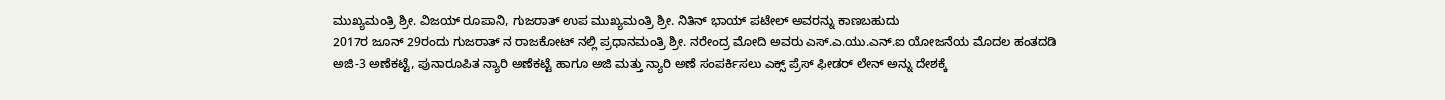ಮುಖ್ಯಮಂತ್ರಿ ಶ್ರೀ. ವಿಜಯ್ ರೂಪಾನಿ, ಗುಜರಾತ್ ಉಪ ಮುಖ್ಯಮಂತ್ರಿ ಶ್ರೀ. ನಿತಿನ್ ಭಾಯ್ ಪಟೇಲ್ ಅವರನ್ನು ಕಾಣಬಹುದು
2017ರ ಜೂನ್ 29ರಂದು ಗುಜರಾತ್ ನ ರಾಜಕೋಟ್ ನಲ್ಲಿ ಪ್ರಧಾನಮಂತ್ರಿ ಶ್ರೀ. ನರೇಂದ್ರ ಮೋದಿ ಅವರು ಎಸ್.ಎ.ಯು.ಎನ್.ಐ ಯೋಜನೆಯ ಮೊದಲ ಹಂತದಡಿ ಅಜಿ-3 ಅಣೆಕಟ್ಟೆ, ಪುನಾರೂಪಿತ ನ್ಯಾರಿ ಅಣೆಕಟ್ಟೆ ಹಾಗೂ ಅಜಿ ಮತ್ತು ನ್ಯಾರಿ ಅಣೆ ಸಂಪರ್ಕಿಸಲು ಎಕ್ಸ್ ಪ್ರೆಸ್ ಫೀಡರ್ ಲೇನ್ ಅನ್ನು ದೇಶಕ್ಕೆ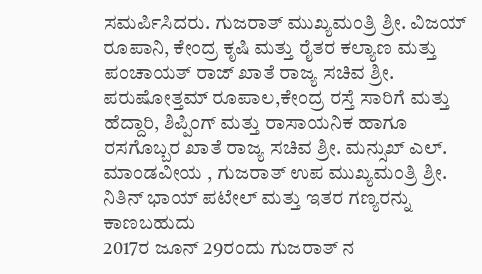ಸಮರ್ಪಿಸಿದರು. ಗುಜರಾತ್ ಮುಖ್ಯಮಂತ್ರಿ ಶ್ರೀ. ವಿಜಯ್ ರೂಪಾನಿ, ಕೇಂದ್ರ ಕೃಷಿ ಮತ್ತು ರೈತರ ಕಲ್ಯಾಣ ಮತ್ತು ಪಂಚಾಯತ್ ರಾಜ್ ಖಾತೆ ರಾಜ್ಯ ಸಚಿವ ಶ್ರೀ. ಪರುಷೋತ್ತಮ್ ರೂಪಾಲ,ಕೇಂದ್ರ ರಸ್ತೆ ಸಾರಿಗೆ ಮತ್ತು ಹೆದ್ದಾರಿ, ಶಿಪ್ಪಿಂಗ್ ಮತ್ತು ರಾಸಾಯನಿಕ ಹಾಗೂ ರಸಗೊಬ್ಬರ ಖಾತೆ ರಾಜ್ಯ ಸಚಿವ ಶ್ರೀ. ಮನ್ಸುಖ್ ಎಲ್. ಮಾಂಡವೀಯ , ಗುಜರಾತ್ ಉಪ ಮುಖ್ಯಮಂತ್ರಿ ಶ್ರೀ. ನಿತಿನ್ ಭಾಯ್ ಪಟೇಲ್ ಮತ್ತು ಇತರ ಗಣ್ಯರನ್ನು ಕಾಣಬಹುದು
2017ರ ಜೂನ್ 29ರಂದು ಗುಜರಾತ್ ನ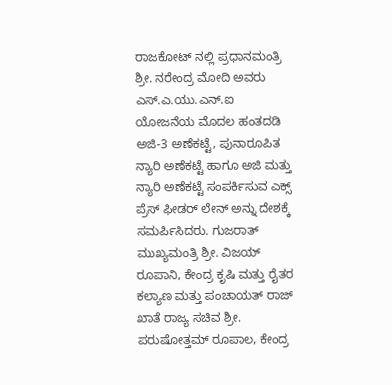ರಾಜಕೋಟ್ ನಲ್ಲಿ ಪ್ರಧಾನಮಂತ್ರಿ ಶ್ರೀ. ನರೇಂದ್ರ ಮೋದಿ ಅವರು ಎಸ್.ಎ.ಯು.ಎನ್.ಐ ಯೋಜನೆಯ ಮೊದಲ ಹಂತದಡಿ ಅಜಿ-3 ಅಣೆಕಟ್ಟೆ, ಪುನಾರೂಪಿತ ನ್ಯಾರಿ ಅಣೆಕಟ್ಟೆ ಹಾಗೂ ಅಜಿ ಮತ್ತು ನ್ಯಾರಿ ಅಣೆಕಟ್ಟೆ ಸಂಪರ್ಕಿಸುವ ಎಕ್ಸ್ ಪ್ರೆಸ್ ಫೀಡರ್ ಲೇನ್ ಅನ್ನು ದೇಶಕ್ಕೆ ಸಮರ್ಪಿಸಿದರು. ಗುಜರಾತ್ ಮುಖ್ಯಮಂತ್ರಿ ಶ್ರೀ. ವಿಜಯ್ ರೂಪಾನಿ, ಕೇಂದ್ರ ಕೃಷಿ ಮತ್ತು ರೈತರ ಕಲ್ಯಾಣ ಮತ್ತು ಪಂಚಾಯತ್ ರಾಜ್ ಖಾತೆ ರಾಜ್ಯ ಸಚಿವ ಶ್ರೀ. ಪರುಷೋತ್ತಮ್ ರೂಪಾಲ, ಕೇಂದ್ರ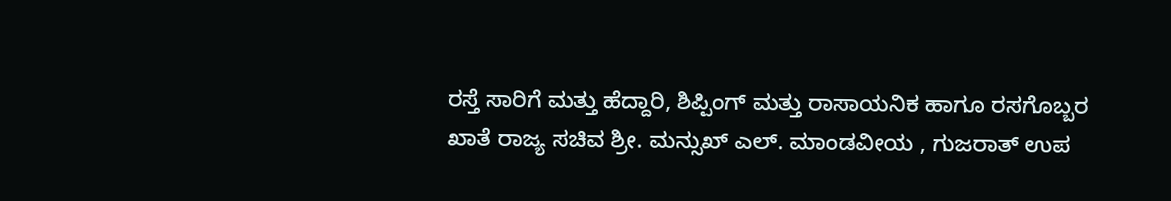ರಸ್ತೆ ಸಾರಿಗೆ ಮತ್ತು ಹೆದ್ದಾರಿ, ಶಿಪ್ಪಿಂಗ್ ಮತ್ತು ರಾಸಾಯನಿಕ ಹಾಗೂ ರಸಗೊಬ್ಬರ ಖಾತೆ ರಾಜ್ಯ ಸಚಿವ ಶ್ರೀ. ಮನ್ಸುಖ್ ಎಲ್. ಮಾಂಡವೀಯ , ಗುಜರಾತ್ ಉಪ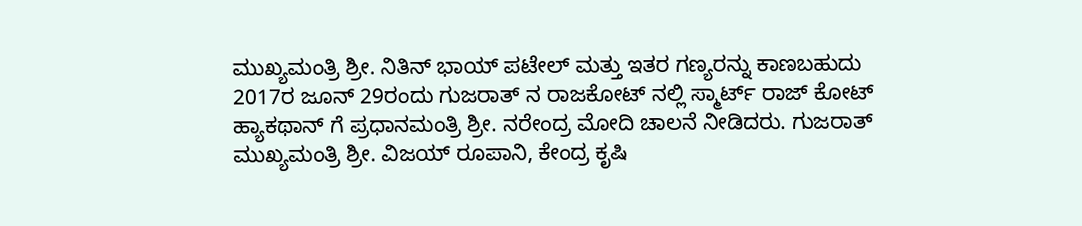ಮುಖ್ಯಮಂತ್ರಿ ಶ್ರೀ. ನಿತಿನ್ ಭಾಯ್ ಪಟೇಲ್ ಮತ್ತು ಇತರ ಗಣ್ಯರನ್ನು ಕಾಣಬಹುದು
2017ರ ಜೂನ್ 29ರಂದು ಗುಜರಾತ್ ನ ರಾಜಕೋಟ್ ನಲ್ಲಿ ಸ್ಮಾರ್ಟ್ ರಾಜ್ ಕೋಟ್ ಹ್ಯಾಕಥಾನ್ ಗೆ ಪ್ರಧಾನಮಂತ್ರಿ ಶ್ರೀ. ನರೇಂದ್ರ ಮೋದಿ ಚಾಲನೆ ನೀಡಿದರು. ಗುಜರಾತ್ ಮುಖ್ಯಮಂತ್ರಿ ಶ್ರೀ. ವಿಜಯ್ ರೂಪಾನಿ, ಕೇಂದ್ರ ಕೃಷಿ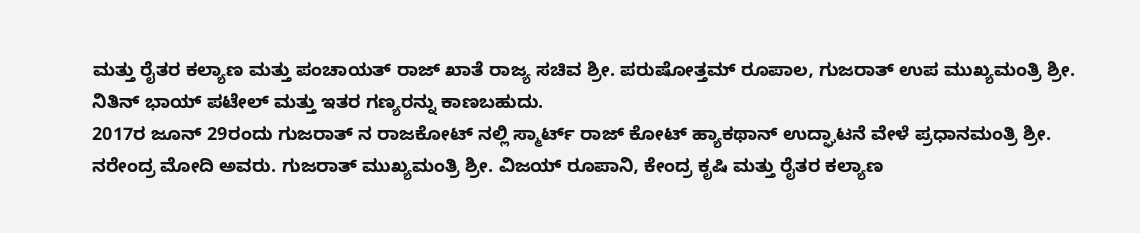ಮತ್ತು ರೈತರ ಕಲ್ಯಾಣ ಮತ್ತು ಪಂಚಾಯತ್ ರಾಜ್ ಖಾತೆ ರಾಜ್ಯ ಸಚಿವ ಶ್ರೀ. ಪರುಷೋತ್ತಮ್ ರೂಪಾಲ, ಗುಜರಾತ್ ಉಪ ಮುಖ್ಯಮಂತ್ರಿ ಶ್ರೀ. ನಿತಿನ್ ಭಾಯ್ ಪಟೇಲ್ ಮತ್ತು ಇತರ ಗಣ್ಯರನ್ನು ಕಾಣಬಹುದು.
2017ರ ಜೂನ್ 29ರಂದು ಗುಜರಾತ್ ನ ರಾಜಕೋಟ್ ನಲ್ಲಿ ಸ್ಮಾರ್ಟ್ ರಾಜ್ ಕೋಟ್ ಹ್ಯಾಕಥಾನ್ ಉದ್ಘಾಟನೆ ವೇಳೆ ಪ್ರಧಾನಮಂತ್ರಿ ಶ್ರೀ. ನರೇಂದ್ರ ಮೋದಿ ಅವರು. ಗುಜರಾತ್ ಮುಖ್ಯಮಂತ್ರಿ ಶ್ರೀ. ವಿಜಯ್ ರೂಪಾನಿ, ಕೇಂದ್ರ ಕೃಷಿ ಮತ್ತು ರೈತರ ಕಲ್ಯಾಣ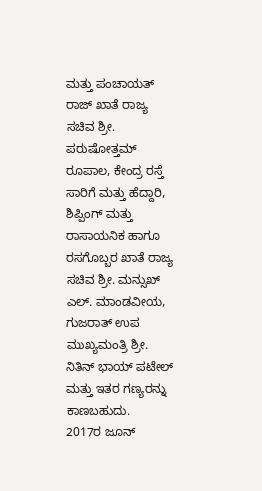ಮತ್ತು ಪಂಚಾಯತ್ ರಾಜ್ ಖಾತೆ ರಾಜ್ಯ ಸಚಿವ ಶ್ರೀ. ಪರುಷೋತ್ತಮ್ ರೂಪಾಲ, ಕೇಂದ್ರ ರಸ್ತೆ ಸಾರಿಗೆ ಮತ್ತು ಹೆದ್ದಾರಿ, ಶಿಪ್ಪಿಂಗ್ ಮತ್ತು ರಾಸಾಯನಿಕ ಹಾಗೂ ರಸಗೊಬ್ಬರ ಖಾತೆ ರಾಜ್ಯ ಸಚಿವ ಶ್ರೀ. ಮನ್ಸುಖ್ ಎಲ್. ಮಾಂಡವೀಯ, ಗುಜರಾತ್ ಉಪ ಮುಖ್ಯಮಂತ್ರಿ ಶ್ರೀ. ನಿತಿನ್ ಭಾಯ್ ಪಟೇಲ್ ಮತ್ತು ಇತರ ಗಣ್ಯರನ್ನು ಕಾಣಬಹುದು.
2017ರ ಜೂನ್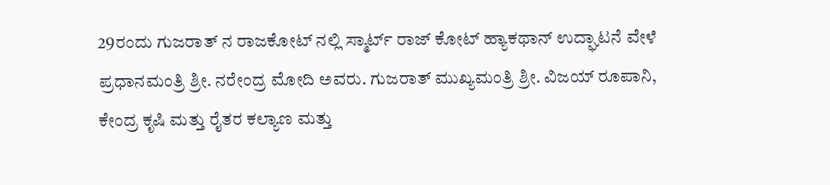29ರಂದು ಗುಜರಾತ್ ನ ರಾಜಕೋಟ್ ನಲ್ಲಿ ಸ್ಮಾರ್ಟ್ ರಾಜ್ ಕೋಟ್ ಹ್ಯಾಕಥಾನ್ ಉದ್ಘಾಟನೆ ವೇಳೆ ಪ್ರಧಾನಮಂತ್ರಿ ಶ್ರೀ. ನರೇಂದ್ರ ಮೋದಿ ಅವರು. ಗುಜರಾತ್ ಮುಖ್ಯಮಂತ್ರಿ ಶ್ರೀ. ವಿಜಯ್ ರೂಪಾನಿ, ಕೇಂದ್ರ ಕೃಷಿ ಮತ್ತು ರೈತರ ಕಲ್ಯಾಣ ಮತ್ತು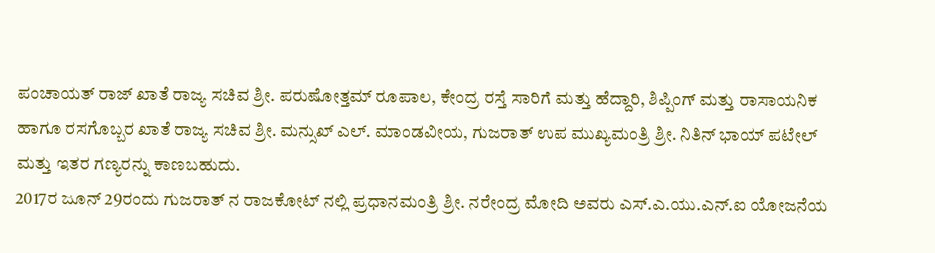ಪಂಚಾಯತ್ ರಾಜ್ ಖಾತೆ ರಾಜ್ಯ ಸಚಿವ ಶ್ರೀ. ಪರುಷೋತ್ತಮ್ ರೂಪಾಲ, ಕೇಂದ್ರ ರಸ್ತೆ ಸಾರಿಗೆ ಮತ್ತು ಹೆದ್ದಾರಿ, ಶಿಪ್ಪಿಂಗ್ ಮತ್ತು ರಾಸಾಯನಿಕ ಹಾಗೂ ರಸಗೊಬ್ಬರ ಖಾತೆ ರಾಜ್ಯ ಸಚಿವ ಶ್ರೀ. ಮನ್ಸುಖ್ ಎಲ್. ಮಾಂಡವೀಯ, ಗುಜರಾತ್ ಉಪ ಮುಖ್ಯಮಂತ್ರಿ ಶ್ರೀ. ನಿತಿನ್ ಭಾಯ್ ಪಟೇಲ್ ಮತ್ತು ಇತರ ಗಣ್ಯರನ್ನು ಕಾಣಬಹುದು.
2017ರ ಜೂನ್ 29ರಂದು ಗುಜರಾತ್ ನ ರಾಜಕೋಟ್ ನಲ್ಲಿ ಪ್ರಧಾನಮಂತ್ರಿ ಶ್ರೀ. ನರೇಂದ್ರ ಮೋದಿ ಅವರು ಎಸ್.ಎ.ಯು.ಎನ್.ಐ ಯೋಜನೆಯ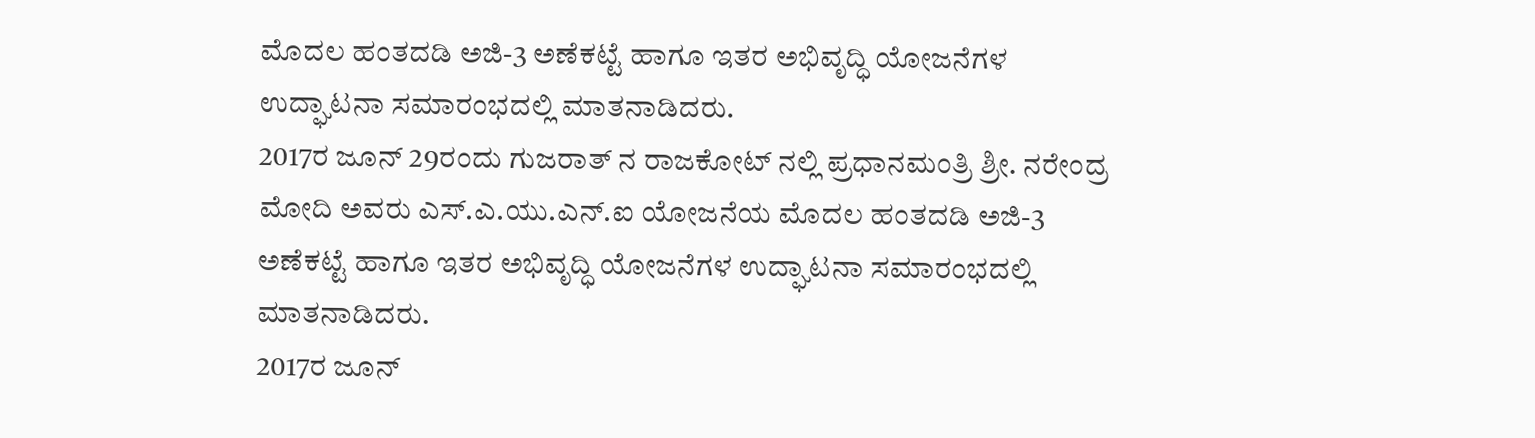ಮೊದಲ ಹಂತದಡಿ ಅಜಿ-3 ಅಣೆಕಟ್ಟೆ ಹಾಗೂ ಇತರ ಅಭಿವೃದ್ಧಿ ಯೋಜನೆಗಳ ಉದ್ಘಾಟನಾ ಸಮಾರಂಭದಲ್ಲಿ ಮಾತನಾಡಿದರು.
2017ರ ಜೂನ್ 29ರಂದು ಗುಜರಾತ್ ನ ರಾಜಕೋಟ್ ನಲ್ಲಿ ಪ್ರಧಾನಮಂತ್ರಿ ಶ್ರೀ. ನರೇಂದ್ರ ಮೋದಿ ಅವರು ಎಸ್.ಎ.ಯು.ಎನ್.ಐ ಯೋಜನೆಯ ಮೊದಲ ಹಂತದಡಿ ಅಜಿ-3 ಅಣೆಕಟ್ಟೆ ಹಾಗೂ ಇತರ ಅಭಿವೃದ್ಧಿ ಯೋಜನೆಗಳ ಉದ್ಘಾಟನಾ ಸಮಾರಂಭದಲ್ಲಿ ಮಾತನಾಡಿದರು.
2017ರ ಜೂನ್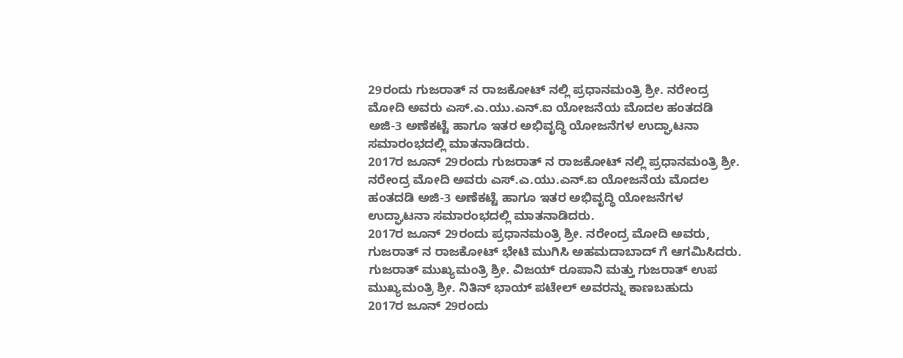29ರಂದು ಗುಜರಾತ್ ನ ರಾಜಕೋಟ್ ನಲ್ಲಿ ಪ್ರಧಾನಮಂತ್ರಿ ಶ್ರೀ. ನರೇಂದ್ರ ಮೋದಿ ಅವರು ಎಸ್.ಎ.ಯು.ಎನ್.ಐ ಯೋಜನೆಯ ಮೊದಲ ಹಂತದಡಿ ಅಜಿ-3 ಅಣೆಕಟ್ಟೆ ಹಾಗೂ ಇತರ ಅಭಿವೃದ್ಧಿ ಯೋಜನೆಗಳ ಉದ್ಘಾಟನಾ ಸಮಾರಂಭದಲ್ಲಿ ಮಾತನಾಡಿದರು.
2017ರ ಜೂನ್ 29ರಂದು ಗುಜರಾತ್ ನ ರಾಜಕೋಟ್ ನಲ್ಲಿ ಪ್ರಧಾನಮಂತ್ರಿ ಶ್ರೀ. ನರೇಂದ್ರ ಮೋದಿ ಅವರು ಎಸ್.ಎ.ಯು.ಎನ್.ಐ ಯೋಜನೆಯ ಮೊದಲ ಹಂತದಡಿ ಅಜಿ-3 ಅಣೆಕಟ್ಟೆ ಹಾಗೂ ಇತರ ಅಭಿವೃದ್ಧಿ ಯೋಜನೆಗಳ ಉದ್ಘಾಟನಾ ಸಮಾರಂಭದಲ್ಲಿ ಮಾತನಾಡಿದರು.
2017ರ ಜೂನ್ 29ರಂದು ಪ್ರಧಾನಮಂತ್ರಿ ಶ್ರೀ. ನರೇಂದ್ರ ಮೋದಿ ಅವರು, ಗುಜರಾತ್ ನ ರಾಜಕೋಟ್ ಭೇಟಿ ಮುಗಿಸಿ ಅಹಮದಾಬಾದ್ ಗೆ ಆಗಮಿಸಿದರು. ಗುಜರಾತ್ ಮುಖ್ಯಮಂತ್ರಿ ಶ್ರೀ. ವಿಜಯ್ ರೂಪಾನಿ ಮತ್ತು ಗುಜರಾತ್ ಉಪ ಮುಖ್ಯಮಂತ್ರಿ ಶ್ರೀ. ನಿತಿನ್ ಭಾಯ್ ಪಟೇಲ್ ಅವರನ್ನು ಕಾಣಬಹುದು
2017ರ ಜೂನ್ 29ರಂದು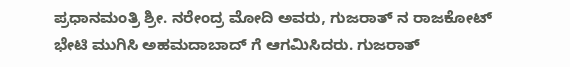ಪ್ರಧಾನಮಂತ್ರಿ ಶ್ರೀ. ನರೇಂದ್ರ ಮೋದಿ ಅವರು, ಗುಜರಾತ್ ನ ರಾಜಕೋಟ್ ಭೇಟಿ ಮುಗಿಸಿ ಅಹಮದಾಬಾದ್ ಗೆ ಆಗಮಿಸಿದರು. ಗುಜರಾತ್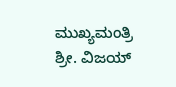ಮುಖ್ಯಮಂತ್ರಿ ಶ್ರೀ. ವಿಜಯ್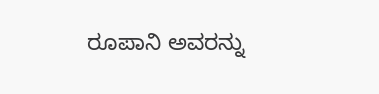ರೂಪಾನಿ ಅವರನ್ನು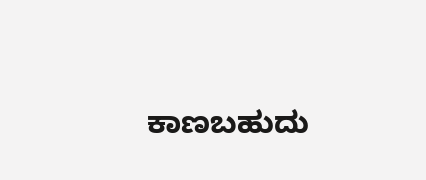ಕಾಣಬಹುದು